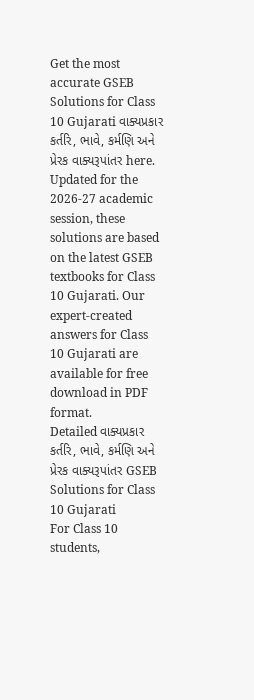Get the most accurate GSEB Solutions for Class 10 Gujarati વાક્યપ્રકાર કર્તરિ, ભાવે, કર્મણિ અને પ્રેરક વાક્યરૂપાંતર here. Updated for the 2026-27 academic session, these solutions are based on the latest GSEB textbooks for Class 10 Gujarati. Our expert-created answers for Class 10 Gujarati are available for free download in PDF format.
Detailed વાક્યપ્રકાર કર્તરિ, ભાવે, કર્મણિ અને પ્રેરક વાક્યરૂપાંતર GSEB Solutions for Class 10 Gujarati
For Class 10 students,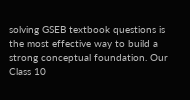solving GSEB textbook questions is the most effective way to build a strong conceptual foundation. Our Class 10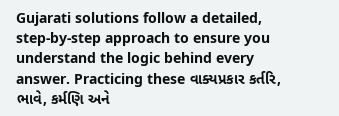Gujarati solutions follow a detailed, step-by-step approach to ensure you understand the logic behind every answer. Practicing these વાક્યપ્રકાર કર્તરિ, ભાવે, કર્મણિ અને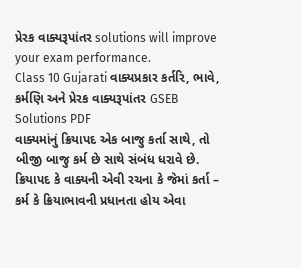પ્રેરક વાક્યરૂપાંતર solutions will improve your exam performance.
Class 10 Gujarati વાક્યપ્રકાર કર્તરિ, ભાવે, કર્મણિ અને પ્રેરક વાક્યરૂપાંતર GSEB Solutions PDF
વાક્યમાંનું ક્રિયાપદ એક બાજુ કર્તા સાથે, તો બીજી બાજુ કર્મ છે સાથે સંબંધ ધરાવે છે. ક્રિયાપદ કે વાક્યની એવી રચના કે જેમાં કર્તા – કર્મ કે ક્રિયાભાવની પ્રધાનતા હોય એવા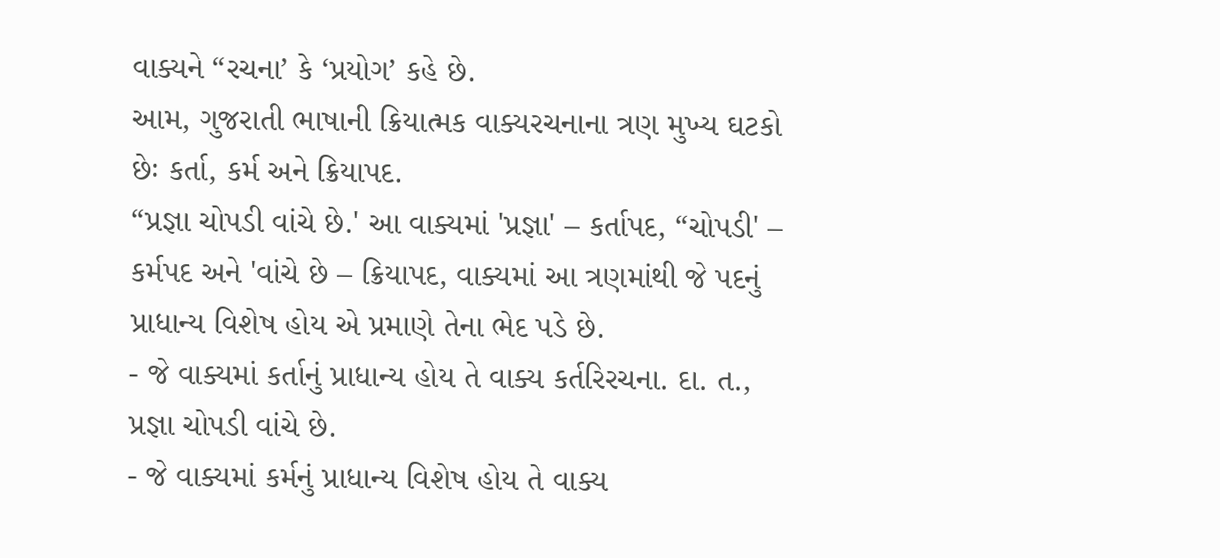વાક્યને “રચના’ કે ‘પ્રયોગ’ કહે છે.
આમ, ગુજરાતી ભાષાની ક્રિયાત્મક વાક્યરચનાના ત્રણ મુખ્ય ઘટકો છેઃ કર્તા, કર્મ અને ક્રિયાપદ.
“પ્રજ્ઞા ચોપડી વાંચે છે.' આ વાક્યમાં 'પ્રજ્ઞા' – કર્તાપદ, “ચોપડી' – કર્મપદ અને 'વાંચે છે – ક્રિયાપદ, વાક્યમાં આ ત્રણમાંથી જે પદનું પ્રાધાન્ય વિશેષ હોય એ પ્રમાણે તેના ભેદ પડે છે.
- જે વાક્યમાં કર્તાનું પ્રાધાન્ય હોય તે વાક્ય કર્તરિરચના. દા. ત., પ્રજ્ઞા ચોપડી વાંચે છે.
- જે વાક્યમાં કર્મનું પ્રાધાન્ય વિશેષ હોય તે વાક્ય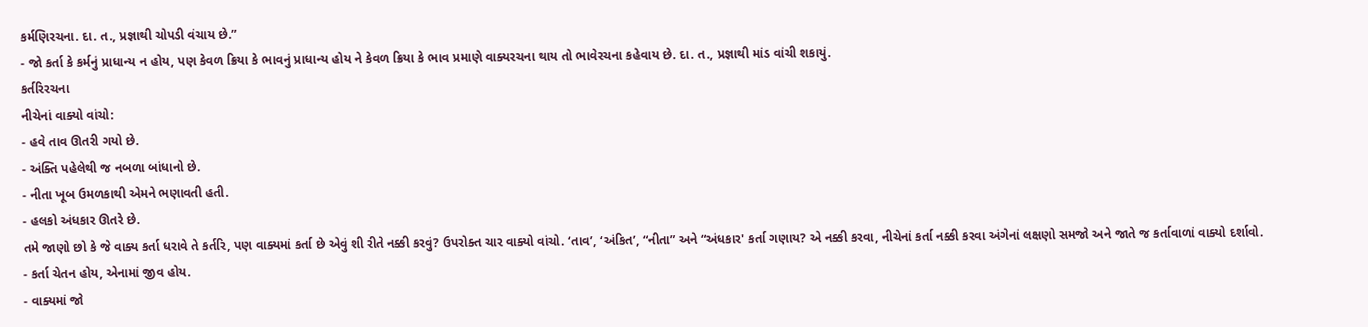કર્મણિરચના. દા. ત., પ્રજ્ઞાથી ચોપડી વંચાય છે.”
- જો કર્તા કે કર્મનું પ્રાધાન્ય ન હોય, પણ કેવળ ક્રિયા કે ભાવનું પ્રાધાન્ય હોય ને કેવળ ક્રિયા કે ભાવ પ્રમાણે વાક્યરચના થાય તો ભાવેરચના કહેવાય છે. દા. ત., પ્રજ્ઞાથી માંડ વાંચી શકાયું.
કર્તરિરચના
નીચેનાં વાક્યો વાંચો:
- હવે તાવ ઊતરી ગયો છે.
- અંક્તિ પહેલેથી જ નબળા બાંધાનો છે.
- નીતા ખૂબ ઉમળકાથી એમને ભણાવતી હતી.
- હલકો અંધકાર ઊતરે છે.
તમે જાણો છો કે જે વાક્ય કર્તા ધરાવે તે કર્તરિ, પણ વાક્યમાં કર્તા છે એવું શી રીતે નક્કી કરવું? ઉપરોક્ત ચાર વાક્યો વાંચો. ‘તાવ’, ‘અંકિત’, “નીતા” અને “અંધકાર' કર્તા ગણાય? એ નક્કી કરવા, નીચેનાં કર્તા નક્કી કરવા અંગેનાં લક્ષણો સમજો અને જાતે જ કર્તાવાળાં વાક્યો દર્શાવો.
- કર્તા ચેતન હોય, એનામાં જીવ હોય.
- વાક્યમાં જો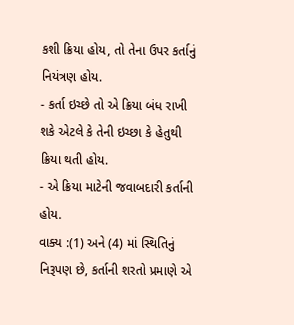કશી ક્રિયા હોય, તો તેના ઉપર કર્તાનું નિયંત્રણ હોય.
- કર્તા ઇચ્છે તો એ ક્રિયા બંધ રાખી શકે એટલે કે તેની ઇચ્છા કે હેતુથી ક્રિયા થતી હોય.
- એ ક્રિયા માટેની જવાબદારી કર્તાની હોય.
વાક્ય :(1) અને (4) માં સ્થિતિનું નિરૂપણ છે, કર્તાની શરતો પ્રમાણે એ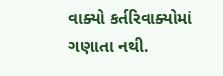વાક્યો કર્તરિવાક્યોમાં ગણાતા નથી.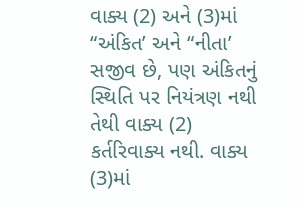વાક્ય (2) અને (3)માં “અંકિત’ અને “નીતા’ સજીવ છે, પણ અંકિતનું સ્થિતિ પર નિયંત્રણ નથી તેથી વાક્ય (2) કર્તરિવાક્ય નથી. વાક્ય (3)માં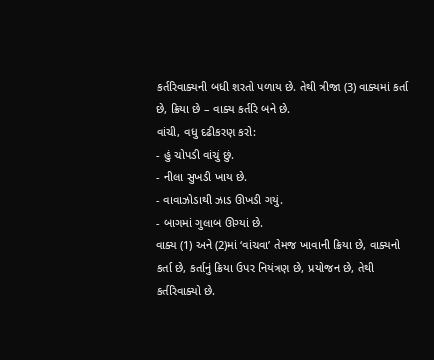કર્તરિવાક્યની બધી શરતો પળાય છે. તેથી ત્રીજા (3) વાક્યમાં કર્તા છે, ક્રિયા છે – વાક્ય કર્તરિ બને છે.
વાંચી, વધુ દઢીકરણ કરો:
- હું ચોપડી વાંચું છું.
- નીલા સુખડી ખાય છે.
- વાવાઝોડાથી ઝાડ ઊખડી ગયું.
- બાગમાં ગુલાબ ઊગ્યાં છે.
વાક્ય (1) અને (2)માં ‘વાંચવા’ તેમજ ખાવાની ક્રિયા છે, વાક્યનો કર્તા છે, કર્તાનું ક્રિયા ઉપર નિયંત્રણ છે, પ્રયોજન છે, તેથી કર્તરિવાક્યો છે.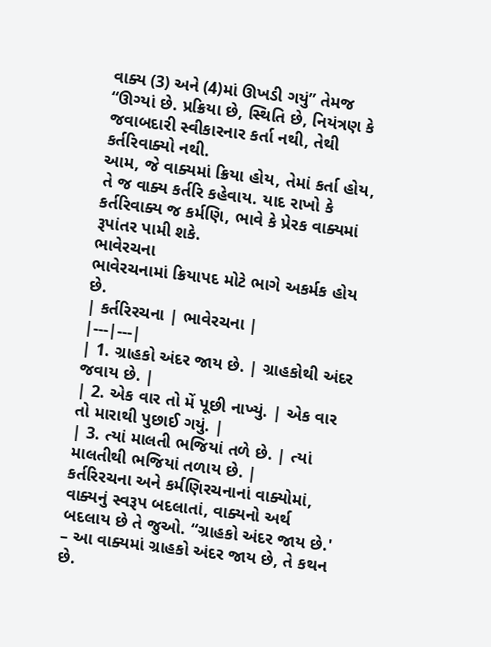વાક્ય (3) અને (4)માં ઊખડી ગયું” તેમજ “ઊગ્યાં છે. પ્રક્રિયા છે, સ્થિતિ છે, નિયંત્રણ કે જવાબદારી સ્વીકારનાર કર્તા નથી, તેથી કર્તરિવાક્યો નથી.
આમ, જે વાક્યમાં ક્રિયા હોય, તેમાં કર્તા હોય, તે જ વાક્ય કર્તરિ કહેવાય. યાદ રાખો કે કર્તરિવાક્ય જ કર્મણિ, ભાવે કે પ્રેરક વાક્યમાં રૂપાંતર પામી શકે.
ભાવેરચના
ભાવેરચનામાં ક્રિયાપદ મોટે ભાગે અકર્મક હોય છે.
| કર્તરિરચના | ભાવેરચના |
|---|---|
| 1. ગ્રાહકો અંદર જાય છે. | ગ્રાહકોથી અંદર જવાય છે. |
| 2. એક વાર તો મેં પૂછી નાખ્યું. | એક વાર તો મારાથી પુછાઈ ગયું. |
| 3. ત્યાં માલતી ભજિયાં તળે છે. | ત્યાં માલતીથી ભજિયાં તળાય છે. |
કર્તરિરચના અને કર્મણિરચનાનાં વાક્યોમાં, વાક્યનું સ્વરૂપ બદલાતાં, વાક્યનો અર્થ બદલાય છે તે જુઓ. “ગ્રાહકો અંદર જાય છે.' – આ વાક્યમાં ગ્રાહકો અંદર જાય છે, તે કથન છે.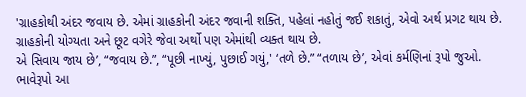'ગ્રાહકોથી અંદર જવાય છે. એમાં ગ્રાહકોની અંદર જવાની શક્તિ, પહેલાં નહોતું જઈ શકાતું, એવો અર્થ પ્રગટ થાય છે. ગ્રાહકોની યોગ્યતા અને છૂટ વગેરે જેવા અર્થો પણ એમાંથી વ્યક્ત થાય છે.
એ સિવાય જાય છે’, “જવાય છે.”, “પૂછી નાખ્યું, પુછાઈ ગયું,' ‘તળે છે.” “તળાય છે’, એવાં કર્મણિનાં રૂપો જુઓ. ભાવેરૂપો આ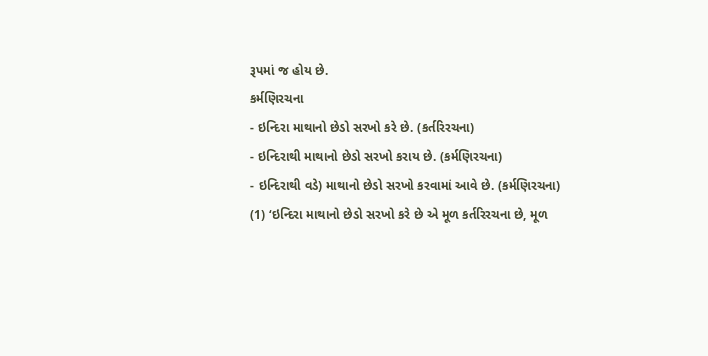રૂપમાં જ હોય છે.
કર્મણિરચના
- ઇન્દિરા માથાનો છેડો સરખો કરે છે. (કર્તરિરચના)
- ઇન્દિરાથી માથાનો છેડો સરખો કરાય છે. (કર્મણિરચના)
- ઇન્દિરાથી વડે) માથાનો છેડો સરખો કરવામાં આવે છે. (કર્મણિરચના)
(1) ‘ઇન્દિરા માથાનો છેડો સરખો કરે છે એ મૂળ કર્તરિરચના છે, મૂળ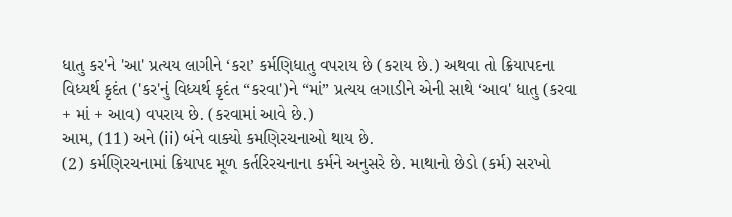ધાતુ કર'ને 'આ' પ્રત્યય લાગીને ‘કરા’ કર્મણિધાતુ વપરાય છે (કરાય છે.) અથવા તો ક્રિયાપદના વિધ્યર્થ કૃદંત ('કર'નું વિધ્યર્થ કૃદંત “કરવા')ને “માં” પ્રત્યય લગાડીને એની સાથે ‘આવ' ધાતુ (કરવા + માં + આવ) વપરાય છે. (કરવામાં આવે છે.)
આમ, (11) અને (ii) બંને વાક્યો કમણિરચનાઓ થાય છે.
(2) કર્મણિરચનામાં ક્રિયાપદ મૂળ કર્તરિરચનાના કર્મને અનુસરે છે. માથાનો છેડો (કર્મ) સરખો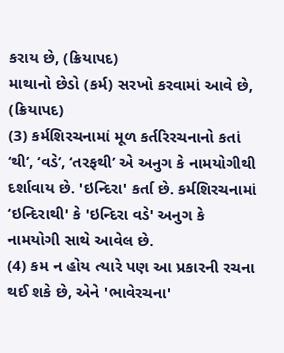કરાય છે, (ક્રિયાપદ)
માથાનો છેડો (કર્મ) સરખો કરવામાં આવે છે, (ક્રિયાપદ)
(3) કર્મશિરચનામાં મૂળ કર્તરિરચનાનો કતાં ‘થી’, ‘વડે’, ‘તરફથી’ એ અનુગ કે નામયોગીથી દર્શાવાય છે. 'ઇન્દિરા' કર્તા છે. કર્મશિરચનામાં ‘ઇન્દિરાથી' કે 'ઇન્દિરા વડે' અનુગ કે નામયોગી સાથે આવેલ છે.
(4) કમ ન હોય ત્યારે પણ આ પ્રકારની રચના થઈ શકે છે, એને 'ભાવેરચના'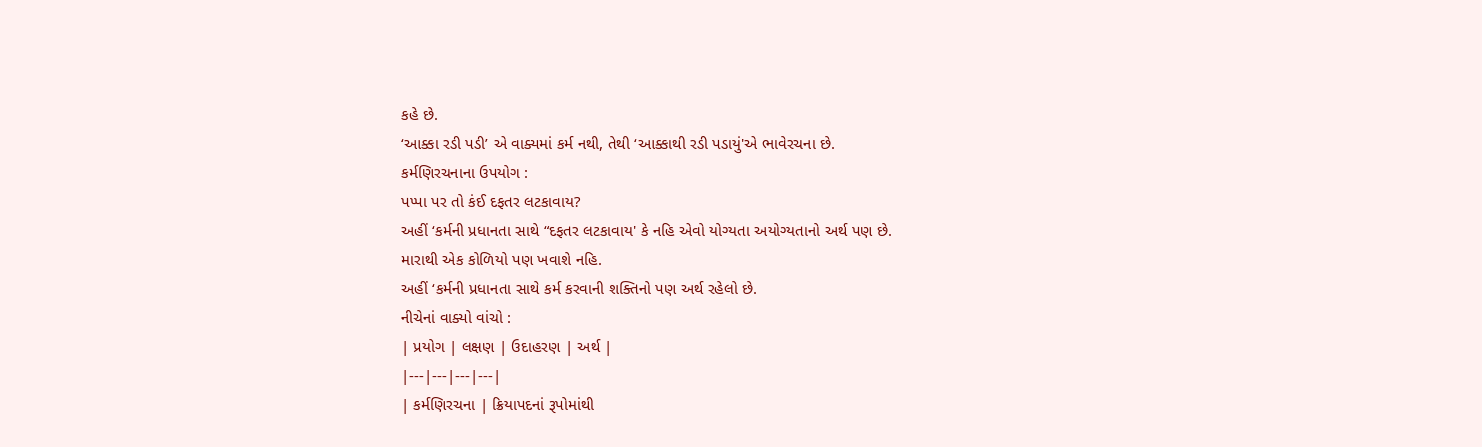કહે છે.
‘આક્કા રડી પડી’ એ વાક્યમાં કર્મ નથી, તેથી ‘આક્કાથી રડી પડાયું'એ ભાવેરચના છે.
કર્મણિરચનાના ઉપયોગ :
પપ્પા પર તો કંઈ દફતર લટકાવાય?
અહીં ‘કર્મની પ્રધાનતા સાથે “દફતર લટકાવાય' કે નહિ એવો યોગ્યતા અયોગ્યતાનો અર્થ પણ છે.
મારાથી એક કોળિયો પણ ખવાશે નહિ.
અહીં ‘કર્મની પ્રધાનતા સાથે કર્મ કરવાની શક્તિનો પણ અર્થ રહેલો છે.
નીચેનાં વાક્યો વાંચો :
| પ્રયોગ | લક્ષણ | ઉદાહરણ | અર્થ |
|---|---|---|---|
| કર્મણિરચના | ક્રિયાપદનાં રૂપોમાંથી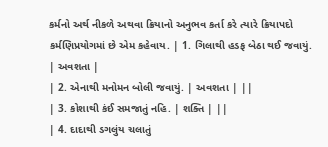કર્મનો અર્થ નીકળે અથવા ક્રિયાનો અનુભવ કર્તા કરે ત્યારે ક્રિયાપદો કર્મણિપ્રયોગમાં છે એમ કહેવાય. | 1. ગિલાથી હડફ બેઠા થઈ જવાયું. | અવશતા |
| 2. એનાથી મનોમન બોલી જવાયું. | અવશતા | ||
| 3. કોશાથી કંઈ સમજાતું નહિ. | શક્તિ | ||
| 4. દાદાથી ડગલુંય ચલાતું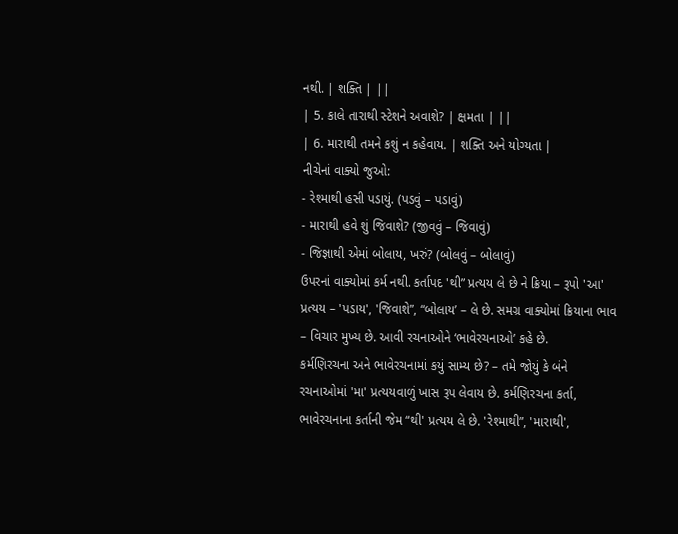નથી. | શક્તિ | ||
| 5. કાલે તારાથી સ્ટેશને અવાશે? | ક્ષમતા | ||
| 6. મારાથી તમને કશું ન કહેવાય. | શક્તિ અને યોગ્યતા |
નીચેનાં વાક્યો જુઓ:
- રેશ્માથી હસી પડાયું. (પડવું – પડાવું)
- મારાથી હવે શું જિવાશે? (જીવવું – જિવાવું)
- જિજ્ઞાથી એમાં બોલાય, ખરું? (બોલવું – બોલાવું)
ઉપરનાં વાક્યોમાં કર્મ નથી. કર્તાપદ 'થી” પ્રત્યય લે છે ને ક્રિયા – રૂપો 'આ' પ્રત્યય – 'પડાય', 'જિવાશે”, “બોલાય’ – લે છે. સમગ્ર વાક્યોમાં ક્રિયાના ભાવ – વિચાર મુખ્ય છે. આવી રચનાઓને ‘ભાવેરચનાઓ’ કહે છે.
કર્મણિરચના અને ભાવેરચનામાં કયું સામ્ય છે? – તમે જોયું કે બંને રચનાઓમાં 'મા' પ્રત્યયવાળું ખાસ રૂપ લેવાય છે. કર્મણિરચના કર્તા, ભાવેરચનાના કર્તાની જેમ “થી' પ્રત્યય લે છે. 'રેશ્માથી”, 'મારાથી',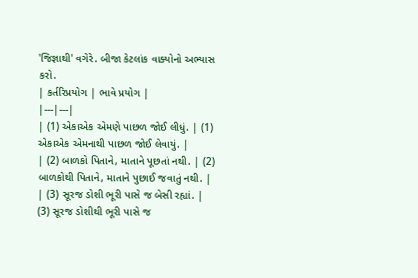'જિજ્ઞાથી' વગેરે. બીજા કેટલાંક વાક્યોનો અભ્યાસ કરો.
| કર્તરિપ્રયોગ | ભાવે પ્રયોગ |
|---|---|
| (1) એકાએક એમણે પાછળ જોઈ લીધું. | (1) એકાએક એમનાથી પાછળ જોઈ લેવાયું. |
| (2) બાળકો પિતાને, માતાને પૂછતાં નથી. | (2) બાળકોથી પિતાને, માતાને પુછાઈ જવાતું નથી. |
| (3) સૂરજ ડોશી ભૂરી પાસે જ બેસી રહ્યાં. | (3) સૂરજ ડોશીથી ભૂરી પાસે જ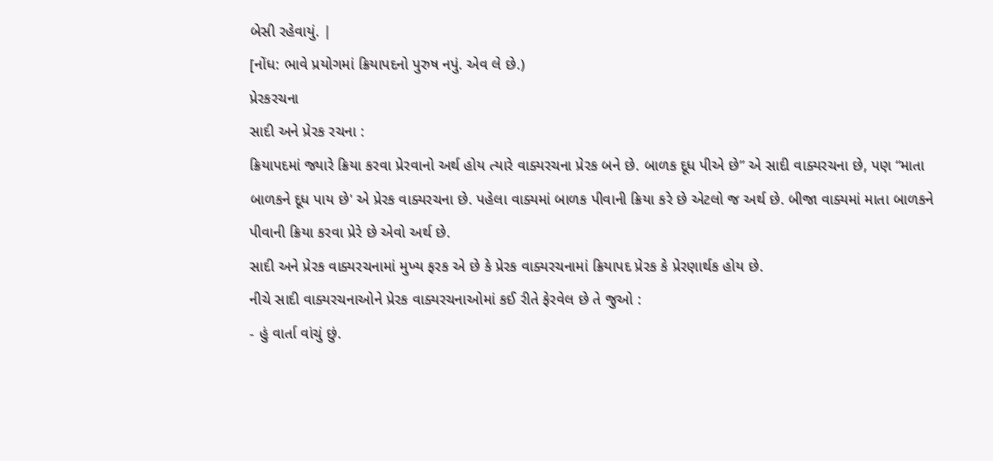બેસી રહેવાયું. |
[નોંધ: ભાવે પ્રયોગમાં ક્રિયાપદનો પુરુષ નપું. એવ લે છે.)
પ્રેરકરચના
સાદી અને પ્રેરક રચના :
ક્રિયાપદમાં જ્યારે ક્રિયા કરવા પ્રેરવાનો અર્થ હોય ત્યારે વાક્યરચના પ્રેરક બને છે. બાળક દૂધ પીએ છે” એ સાદી વાક્યરચના છે, પણ “માતા બાળકને દૂધ પાય છે' એ પ્રેરક વાક્યરચના છે. પહેલા વાક્યમાં બાળક પીવાની ક્રિયા કરે છે એટલો જ અર્થ છે. બીજા વાક્યમાં માતા બાળકને પીવાની ક્રિયા કરવા પ્રેરે છે એવો અર્થ છે.
સાદી અને પ્રેરક વાક્યરચનામાં મુખ્ય ફરક એ છે કે પ્રેરક વાક્યરચનામાં ક્રિયાપદ પ્રેરક કે પ્રેરણાર્થક હોય છે.
નીચે સાદી વાક્યરચનાઓને પ્રેરક વાક્યરચનાઓમાં કઈ રીતે ફેરવેલ છે તે જુઓ :
- હું વાર્તા વાંચું છું.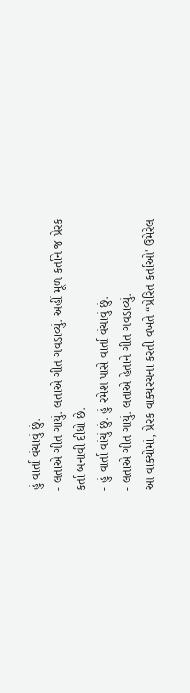હું વાર્તા વંચાવું છું.
- લતાએ ગીત ગાયું. લતાએ ગીત ગવડાવ્યું. અહીં મૂળ કર્તાને જ પ્રેરક કર્તા બનાવી દીધો છે.
- હું વાર્તા વાંચું છું. હું રમેશ પાસે વાર્તા વંચાવું છું.
- લતાએ ગીત ગાયું. લતાએ હેતાને ગીત ગવડાવ્યું.
આ વાક્યોમાં, પ્રેરક વાક્યરચના કરતી વખતે “પ્રેરિત કર્તાઓ' ઉમેરેલ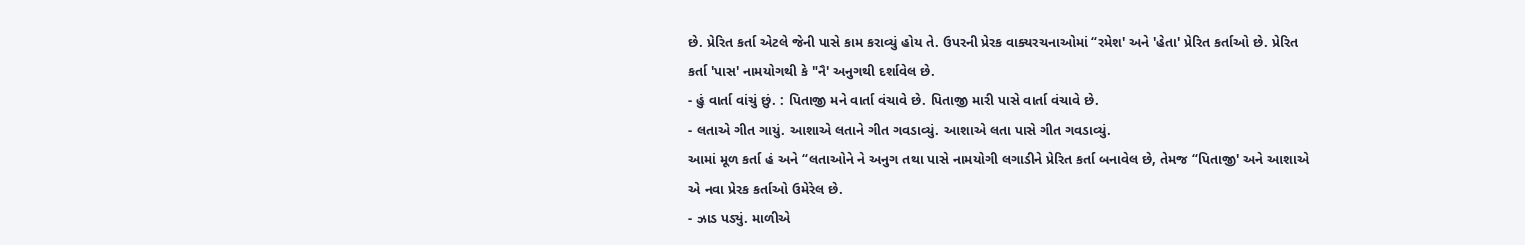છે. પ્રેરિત કર્તા એટલે જેની પાસે કામ કરાવ્યું હોય તે. ઉપરની પ્રેરક વાક્યરચનાઓમાં “રમેશ' અને 'હેતા' પ્રેરિત કર્તાઓ છે. પ્રેરિત કર્તા 'પાસ' નામયોગથી કે "નૈ' અનુગથી દર્શાવેલ છે.
- હું વાર્તા વાંચું છું. : પિતાજી મને વાર્તા વંચાવે છે. પિતાજી મારી પાસે વાર્તા વંચાવે છે.
- લતાએ ગીત ગાયું. આશાએ લતાને ગીત ગવડાવ્યું. આશાએ લતા પાસે ગીત ગવડાવ્યું.
આમાં મૂળ કર્તા હં અને “લતાઓને ને અનુગ તથા પાસે નામયોગી લગાડીને પ્રેરિત કર્તા બનાવેલ છે, તેમજ “પિતાજી' અને આશાએ એ નવા પ્રેરક કર્તાઓ ઉમેરેલ છે.
- ઝાડ પડ્યું. માળીએ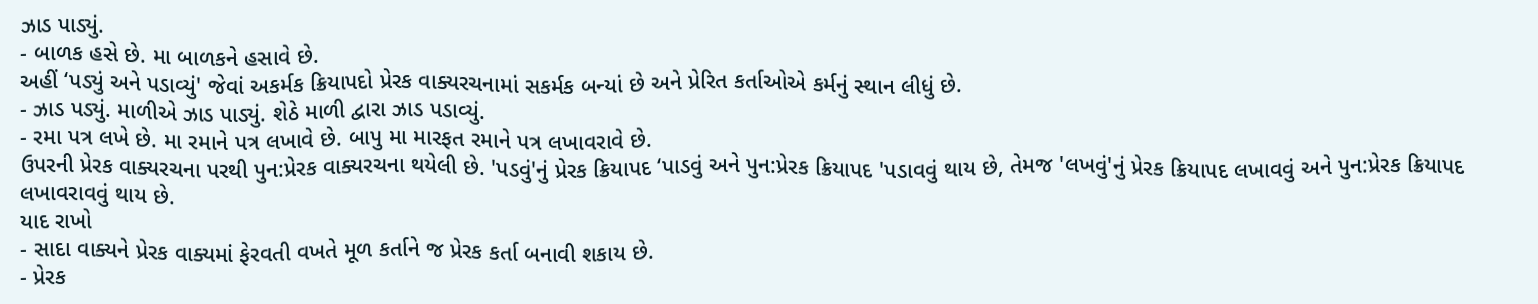ઝાડ પાડ્યું.
- બાળક હસે છે. મા બાળકને હસાવે છે.
અહીં ‘પડ્યું અને પડાવ્યું' જેવાં અકર્મક ક્રિયાપદો પ્રેરક વાક્યરચનામાં સકર્મક બન્યાં છે અને પ્રેરિત કર્તાઓએ કર્મનું સ્થાન લીધું છે.
- ઝાડ પડ્યું. માળીએ ઝાડ પાડ્યું. શેઠે માળી દ્વારા ઝાડ પડાવ્યું.
- રમા પત્ર લખે છે. મા રમાને પત્ર લખાવે છે. બાપુ મા મારફત રમાને પત્ર લખાવરાવે છે.
ઉપરની પ્રેરક વાક્યરચના પરથી પુન:પ્રેરક વાક્યરચના થયેલી છે. 'પડવું'નું પ્રેરક ક્રિયાપદ ‘પાડવું અને પુન:પ્રેરક ક્રિયાપદ 'પડાવવું થાય છે, તેમજ 'લખવું'નું પ્રેરક ક્રિયાપદ લખાવવું અને પુન:પ્રેરક ક્રિયાપદ લખાવરાવવું થાય છે.
યાદ રાખો
- સાદા વાક્યને પ્રેરક વાક્યમાં ફેરવતી વખતે મૂળ કર્તાને જ પ્રેરક કર્તા બનાવી શકાય છે.
- પ્રેરક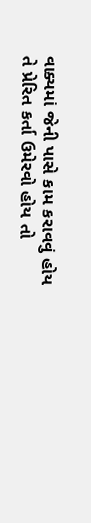વાક્યમાં જેની પાસે કામ કરાવવું હોય તે પ્રેરિત કર્તા ઉમેરવો હોય તો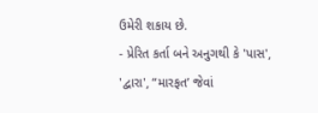ઉમેરી શકાય છે.
- પ્રેરિત કર્તા બને અનુગથી કે 'પાસ', 'દ્વારા', “મારફત’ જેવાં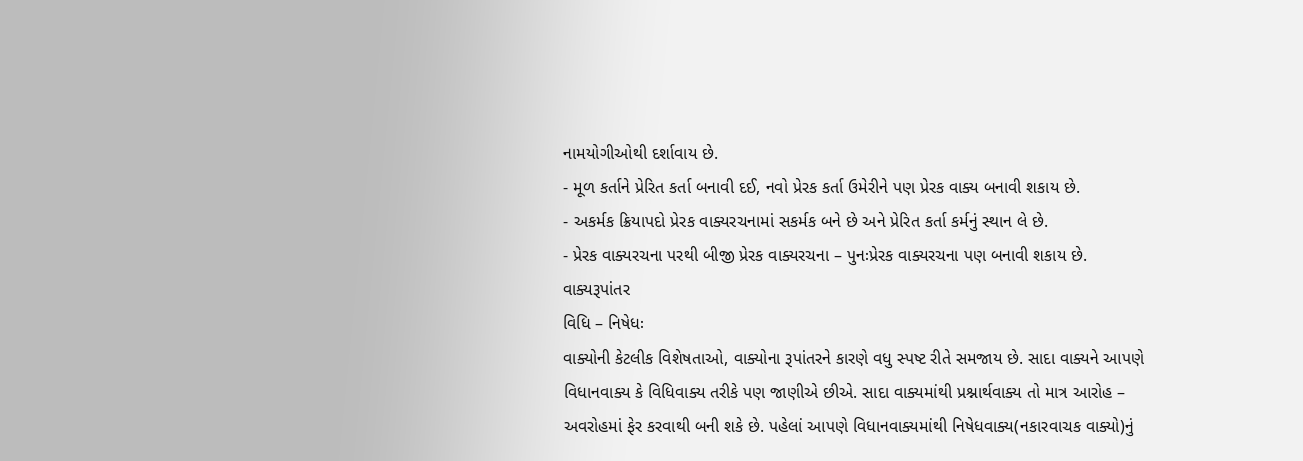નામયોગીઓથી દર્શાવાય છે.
- મૂળ કર્તાને પ્રેરિત કર્તા બનાવી દઈ, નવો પ્રેરક કર્તા ઉમેરીને પણ પ્રેરક વાક્ય બનાવી શકાય છે.
- અકર્મક ક્રિયાપદો પ્રેરક વાક્યરચનામાં સકર્મક બને છે અને પ્રેરિત કર્તા કર્મનું સ્થાન લે છે.
- પ્રેરક વાક્યરચના પરથી બીજી પ્રેરક વાક્યરચના – પુનઃપ્રેરક વાક્યરચના પણ બનાવી શકાય છે.
વાક્યરૂપાંતર
વિધિ – નિષેધઃ
વાક્યોની કેટલીક વિશેષતાઓ, વાક્યોના રૂપાંતરને કારણે વધુ સ્પષ્ટ રીતે સમજાય છે. સાદા વાક્યને આપણે વિધાનવાક્ય કે વિધિવાક્ય તરીકે પણ જાણીએ છીએ. સાદા વાક્યમાંથી પ્રશ્નાર્થવાક્ય તો માત્ર આરોહ – અવરોહમાં ફેર કરવાથી બની શકે છે. પહેલાં આપણે વિધાનવાક્યમાંથી નિષેધવાક્ય(નકારવાચક વાક્યો)નું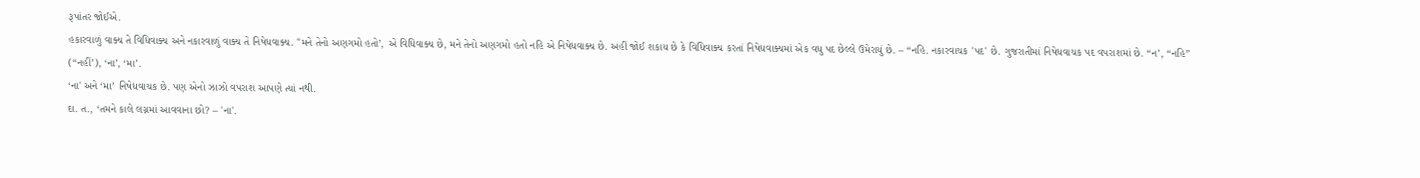રૂપાંતર જોઈએ.
હકારવાળું વાક્ય તે વિધિવાક્ય અને નકારવાળું વાક્ય તે નિષેધવાક્ય. "મને તેનો અણગમો હતો’, એ વિધિવાક્ય છે, મને તેનો અણગમો હતો નહિ એ નિષેધવાક્ય છે. અહીં જોઈ શકાય છે કે વિધિવાક્ય કરતાં નિષેધવાક્યમાં એક વધુ પદ છેલ્લે ઉમેરાયું છે. – “નહિ. નકારવાચક 'પદ' છે. ગુજરાતીમાં નિષેધવાચક પદ વપરાશમાં છે. “ન’, “નહિ” (“નહીં’), ‘ના’, ‘મા’.
‘ના' અને ‘મા’ નિષેધવાચક છે. પણ એનો ઝાઝો વપરાશ આપણે ત્યાં નથી.
દા. ત., ‘તમને કાલે લગ્નમાં આવવાના છો? – 'ના'.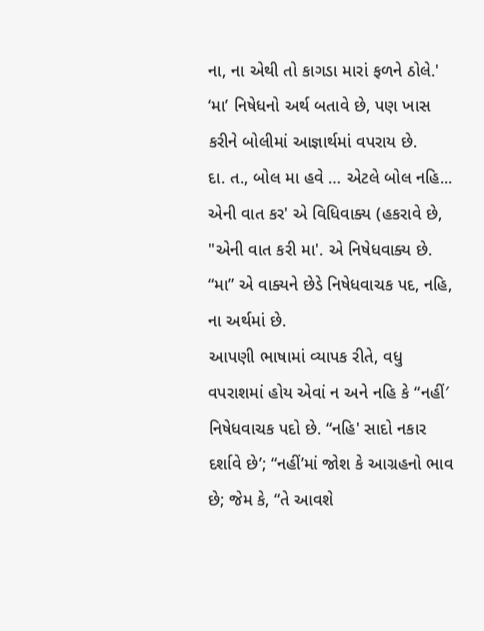ના, ના એથી તો કાગડા મારાં ફળને ઠોલે.'
‘મા’ નિષેધનો અર્થ બતાવે છે, પણ ખાસ કરીને બોલીમાં આજ્ઞાર્થમાં વપરાય છે.
દા. ત., બોલ મા હવે … એટલે બોલ નહિ...
એની વાત કર' એ વિધિવાક્ય (હકરાવે છે, "એની વાત કરી મા'. એ નિષેધવાક્ય છે. “મા” એ વાક્યને છેડે નિષેધવાચક પદ, નહિ, ના અર્થમાં છે.
આપણી ભાષામાં વ્યાપક રીતે, વધુ વપરાશમાં હોય એવાં ન અને નહિ કે “નહીં′ નિષેધવાચક પદો છે. “નહિ' સાદો નકાર દર્શાવે છે’; “નહીં’માં જોશ કે આગ્રહનો ભાવ છે; જેમ કે, “તે આવશે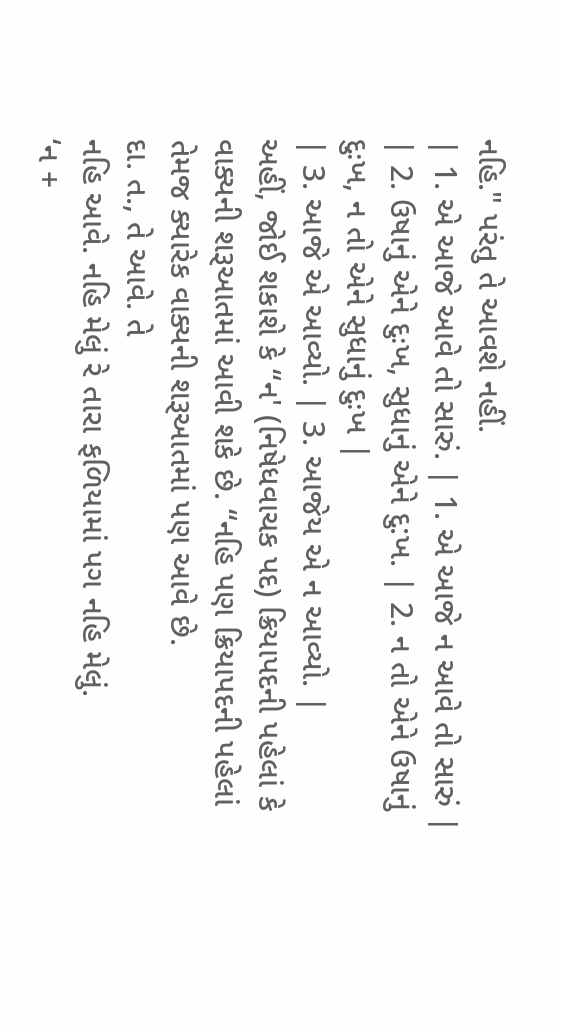નહિ." પરંતુ તે આવશે નહીં.
| 1. એ આજે આવે તો સારું. | 1. એ આજે ન આવે તો સારું |
| 2. ઉષાનું એને દુઃખ, સુધાનું એને દુ:ખ. | 2. ન તો એને ઉષાનું દુઃખ, ન તો એને સુધાનું દુઃખ |
| 3. આજે એ આવ્યો. | 3. આજેય એ ન આવ્યો. |
અહીં, જોઈ શકાશે કે “ન' (નિષેધવાચક પદ) ક્રિયાપદની પહેલાં કે વાક્યની શરૂઆતમાં આવી શકે છે. “નહિ પણ ક્રિયાપદની પહેલાં તેમજ ક્યારેક વાક્યની શરૂઆતમાં પણ આવે છે.
દા. ત., તે આવે. તે
નહિ આવે. નહિ મેલું રે તારા ફળિયામાં પગ નહિ મેલું.
‘ન +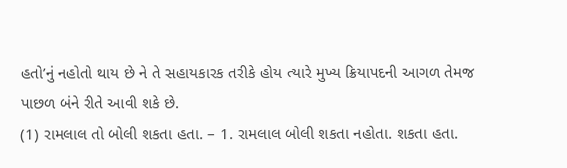હતો’નું નહોતો થાય છે ને તે સહાયકારક તરીકે હોય ત્યારે મુખ્ય ક્રિયાપદની આગળ તેમજ પાછળ બંને રીતે આવી શકે છે.
(1) રામલાલ તો બોલી શકતા હતા. – 1. રામલાલ બોલી શકતા નહોતા. શકતા હતા.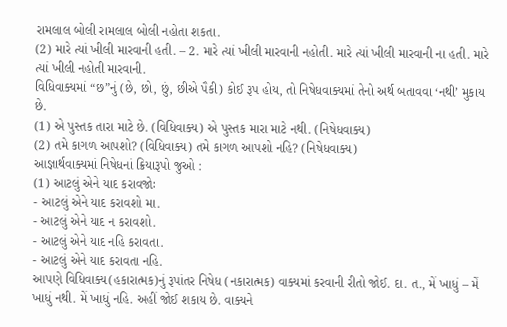રામલાલ બોલી રામલાલ બોલી નહોતા શકતા.
(2) મારે ત્યાં ખીલી મારવાની હતી. – 2. મારે ત્યાં ખીલી મારવાની નહોતી. મારે ત્યાં ખીલી મારવાની ના હતી. મારે ત્યાં ખીલી નહોતી મારવાની.
વિધિવાક્યમાં “છ”નું (છે, છો, છું, છીએ પૈકી) કોઈ રૂપ હોય, તો નિષેધવાક્યમાં તેનો અર્થ બતાવવા ‘નથી’ મુકાય છે.
(1) એ પુસ્તક તારા માટે છે. (વિધિવાક્ય) એ પુસ્તક મારા માટે નથી. (નિષેધવાક્ય)
(2) તમે કાગળ આપશો? (વિધિવાક્ય) તમે કાગળ આપશો નહિ? (નિષેધવાક્ય)
આજ્ઞાર્થવાક્યમાં નિષેધનાં ક્રિયારૂપો જુઓ :
(1) આટલું એને યાદ કરાવજોઃ
- આટલું એને યાદ કરાવશો મા.
- આટલું એને યાદ ન કરાવશો.
- આટલું એને યાદ નહિ કરાવતા.
- આટલું એને યાદ કરાવતા નહિ.
આપણે વિધિવાક્ય(હકારાત્મક)નું રૂપાંતર નિષેધ (નકારાત્મક) વાક્યમાં કરવાની રીતો જોઈ. દા. ત., મેં ખાધું – મેં ખાધું નથી. મેં ખાધું નહિ. અહીં જોઈ શકાય છે. વાક્યને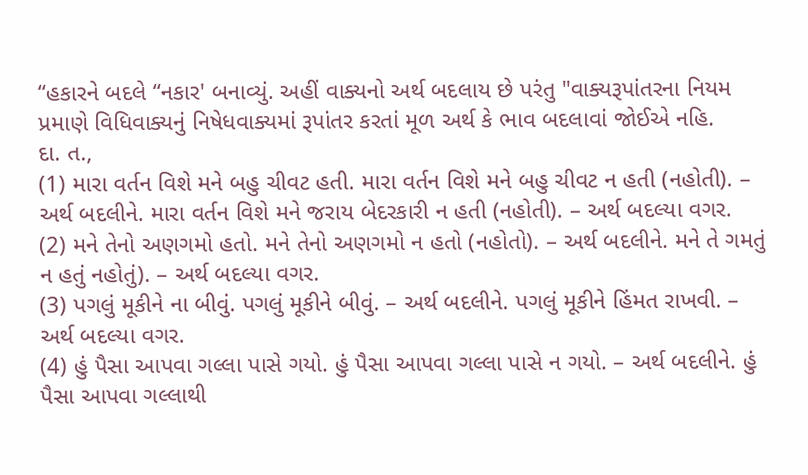“હકારને બદલે “નકાર' બનાવ્યું. અહીં વાક્યનો અર્થ બદલાય છે પરંતુ "વાક્યરૂપાંતરના નિયમ પ્રમાણે વિધિવાક્યનું નિષેધવાક્યમાં રૂપાંતર કરતાં મૂળ અર્થ કે ભાવ બદલાવાં જોઈએ નહિ.
દા. ત.,
(1) મારા વર્તન વિશે મને બહુ ચીવટ હતી. મારા વર્તન વિશે મને બહુ ચીવટ ન હતી (નહોતી). – અર્થ બદલીને. મારા વર્તન વિશે મને જરાય બેદરકારી ન હતી (નહોતી). – અર્થ બદલ્યા વગર.
(2) મને તેનો અણગમો હતો. મને તેનો અણગમો ન હતો (નહોતો). – અર્થ બદલીને. મને તે ગમતું ન હતું નહોતું). – અર્થ બદલ્યા વગર.
(3) પગલું મૂકીને ના બીવું. પગલું મૂકીને બીવું. – અર્થ બદલીને. પગલું મૂકીને હિંમત રાખવી. – અર્થ બદલ્યા વગર.
(4) હું પૈસા આપવા ગલ્લા પાસે ગયો. હું પૈસા આપવા ગલ્લા પાસે ન ગયો. – અર્થ બદલીને. હું પૈસા આપવા ગલ્લાથી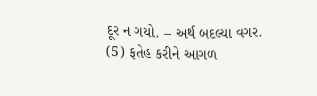દૂર ન ગયો. – અર્થ બદલ્યા વગર.
(5) ફતેહ કરીને આગળ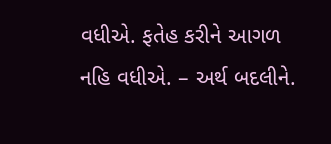વધીએ. ફતેહ કરીને આગળ નહિ વધીએ. – અર્થ બદલીને.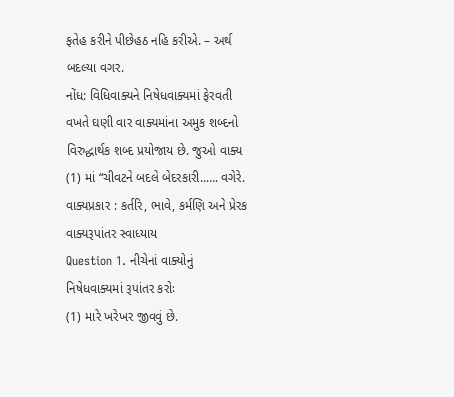ફતેહ કરીને પીછેહઠ નહિ કરીએ. – અર્થ બદલ્યા વગર.
નોંધ: વિધિવાક્યને નિષેધવાક્યમાં ફેરવતી વખતે ઘણી વાર વાક્યમાંના અમુક શબ્દનો વિરુદ્ધાર્થક શબ્દ પ્રયોજાય છે. જુઓ વાક્ય (1) માં “ચીવટને બદલે બેદરકારી..…. વગેરે.
વાક્યપ્રકાર : કર્તરિ, ભાવે, કર્મણિ અને પ્રેરક વાક્યરૂપાંતર સ્વાધ્યાય
Question 1. નીચેનાં વાક્યોનું નિષેધવાક્યમાં રૂપાંતર કરોઃ
(1) મારે ખરેખર જીવવું છે.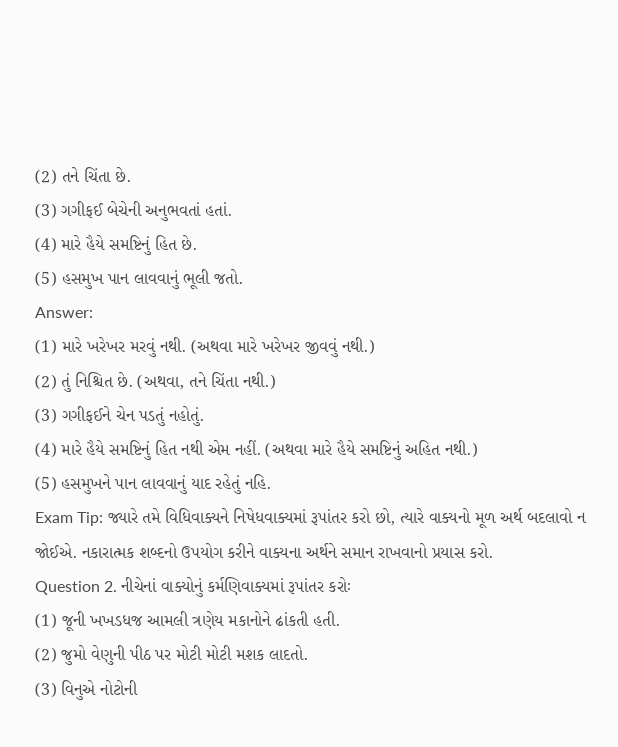(2) તને ચિંતા છે.
(3) ગગીફઈ બેચેની અનુભવતાં હતાં.
(4) મારે હૈયે સમષ્ટિનું હિત છે.
(5) હસમુખ પાન લાવવાનું ભૂલી જતો.
Answer:
(1) મારે ખરેખર મરવું નથી. (અથવા મારે ખરેખર જીવવું નથી.)
(2) તું નિશ્ચિત છે. (અથવા, તને ચિંતા નથી.)
(3) ગગીફઈને ચેન પડતું નહોતું.
(4) મારે હૈયે સમષ્ટિનું હિત નથી એમ નહીં. (અથવા મારે હૈયે સમષ્ટિનું અહિત નથી.)
(5) હસમુખને પાન લાવવાનું યાદ રહેતું નહિ.
Exam Tip: જ્યારે તમે વિધિવાક્યને નિષેધવાક્યમાં રૂપાંતર કરો છો, ત્યારે વાક્યનો મૂળ અર્થ બદલાવો ન જોઈએ. નકારાત્મક શબ્દનો ઉપયોગ કરીને વાક્યના અર્થને સમાન રાખવાનો પ્રયાસ કરો.
Question 2. નીચેનાં વાક્યોનું કર્મણિવાક્યમાં રૂપાંતર કરોઃ
(1) જૂની ખખડધજ આમલી ત્રણેય મકાનોને ઢાંકતી હતી.
(2) જુમો વેણુની પીઠ પર મોટી મોટી મશક લાદતો.
(3) વિનુએ નોટોની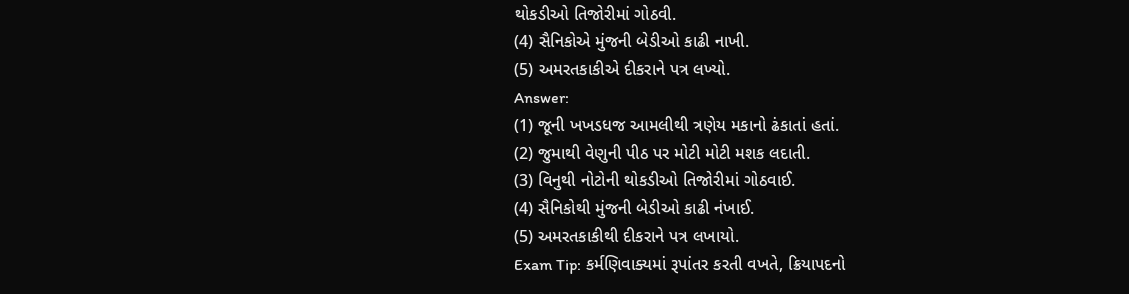થોકડીઓ તિજોરીમાં ગોઠવી.
(4) સૈનિકોએ મુંજની બેડીઓ કાઢી નાખી.
(5) અમરતકાકીએ દીકરાને પત્ર લખ્યો.
Answer:
(1) જૂની ખખડધજ આમલીથી ત્રણેય મકાનો ઢંકાતાં હતાં.
(2) જુમાથી વેણુની પીઠ પર મોટી મોટી મશક લદાતી.
(3) વિનુથી નોટોની થોકડીઓ તિજોરીમાં ગોઠવાઈ.
(4) સૈનિકોથી મુંજની બેડીઓ કાઢી નંખાઈ.
(5) અમરતકાકીથી દીકરાને પત્ર લખાયો.
Exam Tip: કર્મણિવાક્યમાં રૂપાંતર કરતી વખતે, ક્રિયાપદનો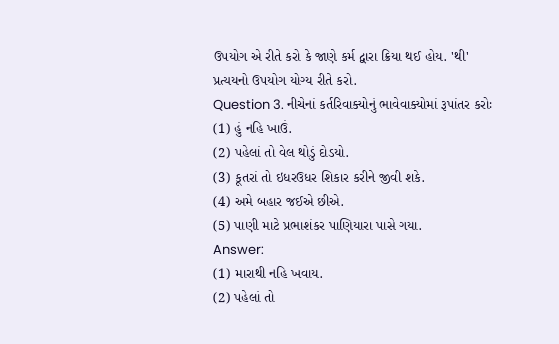ઉપયોગ એ રીતે કરો કે જાણે કર્મ દ્વારા ક્રિયા થઈ હોય. 'થી' પ્રત્યયનો ઉપયોગ યોગ્ય રીતે કરો.
Question 3. નીચેનાં કર્તરિવાક્યોનું ભાવેવાક્યોમાં રૂપાંતર કરોઃ
(1) હું નહિ ખાઉં.
(2) પહેલાં તો વેલ થોડું દોડયો.
(3) કૂતરાં તો ઇધરઉધર શિકાર કરીને જીવી શકે.
(4) અમે બહાર જઈએ છીએ.
(5) પાણી માટે પ્રભાશંકર પાણિયારા પાસે ગયા.
Answer:
(1) મારાથી નહિ ખવાય.
(2) પહેલાં તો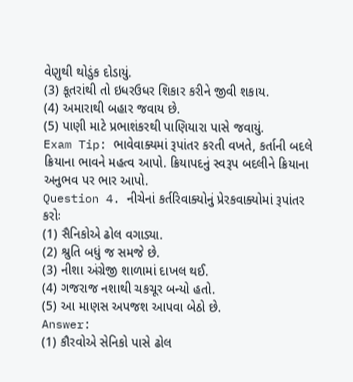વેણુથી થોડુંક દોડાયું.
(3) કૂતરાંથી તો ઇધરઉધર શિકાર કરીને જીવી શકાય.
(4) અમારાથી બહાર જવાય છે.
(5) પાણી માટે પ્રભાશંકરથી પાણિયારા પાસે જવાયું.
Exam Tip: ભાવેવાક્યમાં રૂપાંતર કરતી વખતે, કર્તાની બદલે ક્રિયાના ભાવને મહત્વ આપો. ક્રિયાપદનું સ્વરૂપ બદલીને ક્રિયાના અનુભવ પર ભાર આપો.
Question 4. નીચેનાં કર્તરિવાક્યોનું પ્રેરકવાક્યોમાં રૂપાંતર કરોઃ
(1) સૈનિકોએ ઢોલ વગાડ્યા.
(2) શ્રુતિ બધું જ સમજે છે.
(3) નીશા અંગ્રેજી શાળામાં દાખલ થઈ.
(4) ગજરાજ નશાથી ચકચૂર બન્યો હતો.
(5) આ માણસ અપજશ આપવા બેઠો છે.
Answer:
(1) કૌરવોએ સેનિકો પાસે ઢોલ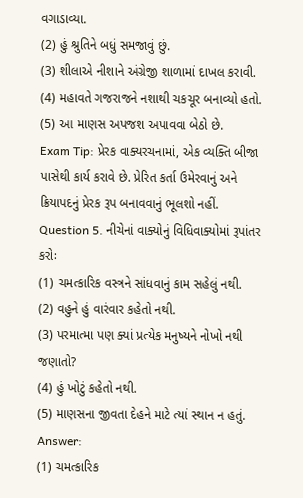વગાડાવ્યા.
(2) હું શ્રુતિને બધું સમજાવું છું.
(3) શીલાએ નીશાને અંગ્રેજી શાળામાં દાખલ કરાવી.
(4) મહાવતે ગજરાજને નશાથી ચકચૂર બનાવ્યો હતો.
(5) આ માણસ અપજશ અપાવવા બેઠો છે.
Exam Tip: પ્રેરક વાક્યરચનામાં, એક વ્યક્તિ બીજા પાસેથી કાર્ય કરાવે છે. પ્રેરિત કર્તા ઉમેરવાનું અને ક્રિયાપદનું પ્રેરક રૂપ બનાવવાનું ભૂલશો નહીં.
Question 5. નીચેનાં વાક્યોનું વિધિવાક્યોમાં રૂપાંતર કરોઃ
(1) ચમત્કારિક વસ્ત્રને સાંધવાનું કામ સહેલું નથી.
(2) વહુને હું વારંવાર કહેતો નથી.
(3) પરમાત્મા પણ ક્યાં પ્રત્યેક મનુષ્યને નોખો નથી જણાતો?
(4) હું ખોટું કહેતો નથી.
(5) માણસના જીવતા દેહને માટે ત્યાં સ્થાન ન હતું.
Answer:
(1) ચમત્કારિક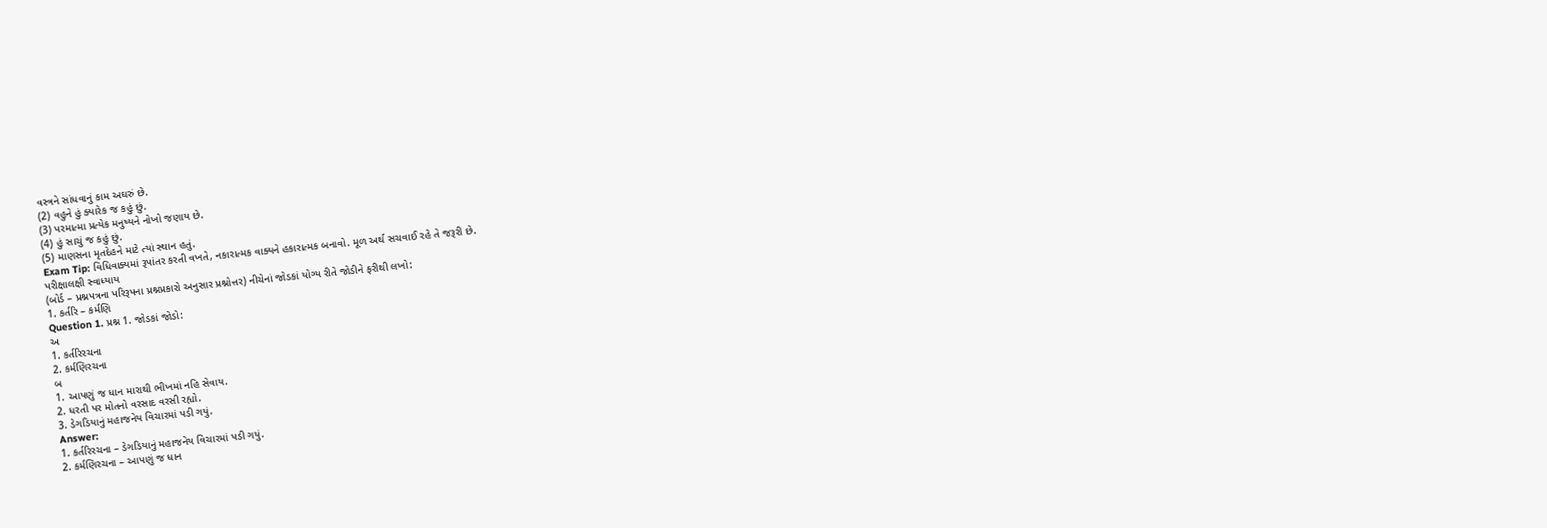વસ્ત્રને સાંધવાનું કામ અઘરું છે.
(2) વહુને હું ક્યારેક જ કહું છું.
(3) પરમાત્મા પ્રત્યેક મનુષ્યને નોખો જણાય છે.
(4) હું સાચું જ કહું છું.
(5) માણસના મૃતદેહને માટે ત્યાં સ્થાન હતું.
Exam Tip: વિધિવાક્યમાં રૂપાંતર કરતી વખતે, નકારાત્મક વાક્યને હકારાત્મક બનાવો. મૂળ અર્થ સચવાઈ રહે તે જરૂરી છે.
પરીક્ષાલક્ષી સ્વાધ્યાય
(બોર્ડ – પ્રશ્નપત્રના પરિરૂપના પ્રશ્નપ્રકારો અનુસાર પ્રશ્નોત્તર) નીચેનાં જોડકાં યોગ્ય રીતે જોડીને ફરીથી લખો:
1. કર્તરિ – કર્મણિ
Question 1. પ્રશ્ન 1. જોડકાં જોડો:
અ
1. કર્તરિરચના
2. કર્મણિરચના
બ
1. આપણું જ ધાન મારાથી ભીખમાં નહિ સેવાય.
2. ધરતી પર મોતનો વરસાદ વરસી રહ્યો.
3. ડેગડિયાનું મહાજનેય વિચારમાં પડી ગયું.
Answer:
1. કર્તરિરચના – ડેગડિયાનું મહાજનેય વિચારમાં પડી ગયું.
2. કર્મણિરચના – આપણું જ ધાન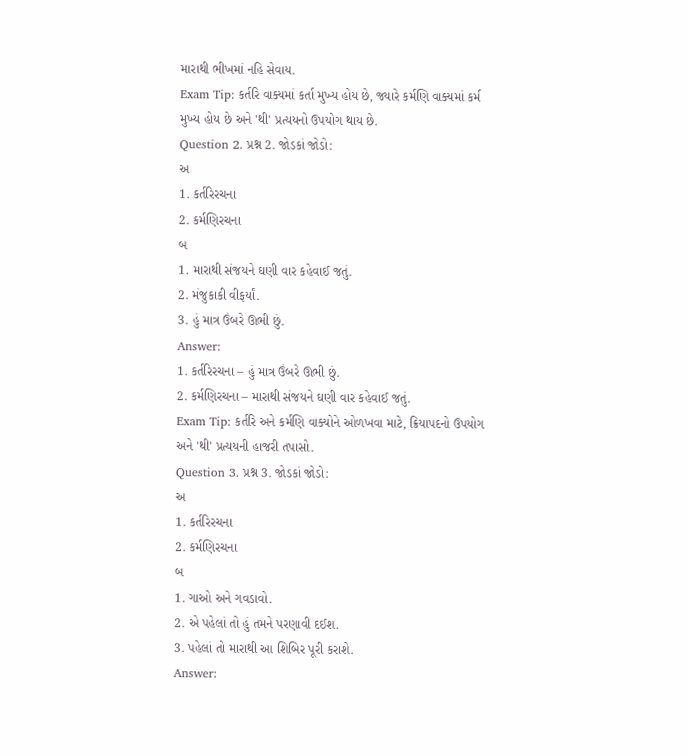મારાથી ભીખમાં નહિ સેવાય.
Exam Tip: કર્તરિ વાક્યમાં કર્તા મુખ્ય હોય છે, જ્યારે કર્મણિ વાક્યમાં કર્મ મુખ્ય હોય છે અને 'થી' પ્રત્યયનો ઉપયોગ થાય છે.
Question 2. પ્રશ્ન 2. જોડકાં જોડો:
અ
1. કર્તરિરચના
2. કર્મણિરચના
બ
1. મારાથી સંજયને ઘણી વાર કહેવાઈ જતું.
2. મંજુકાકી વીફર્યાં.
3. હું માત્ર ઉંબરે ઊભી છું.
Answer:
1. કર્તરિરચના – હું માત્ર ઉંબરે ઊભી છું.
2. કર્મણિરચના – મારાથી સંજયને ઘણી વાર કહેવાઈ જતું.
Exam Tip: કર્તરિ અને કર્મણિ વાક્યોને ઓળખવા માટે, ક્રિયાપદનો ઉપયોગ અને 'થી' પ્રત્યયની હાજરી તપાસો.
Question 3. પ્રશ્ન 3. જોડકાં જોડો:
અ
1. કર્તરિરચના
2. કર્મણિરચના
બ
1. ગાઓ અને ગવડાવો.
2. એ પહેલાં તો હું તમને પરણાવી દઈશ.
3. પહેલાં તો મારાથી આ શિબિર પૂરી કરાશે.
Answer: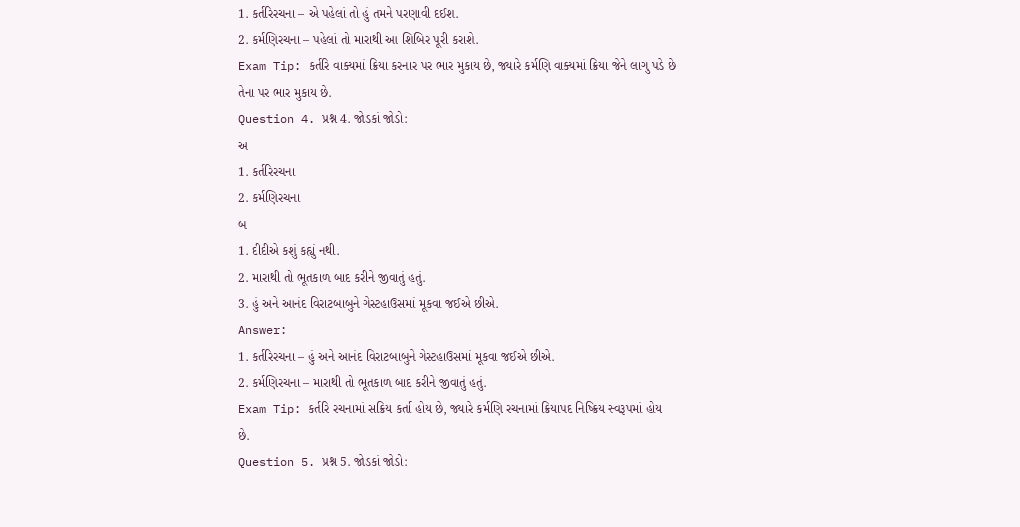1. કર્તરિરચના – એ પહેલાં તો હું તમને પરણાવી દઈશ.
2. કર્મણિરચના – પહેલાં તો મારાથી આ શિબિર પૂરી કરાશે.
Exam Tip: કર્તરિ વાક્યમાં ક્રિયા કરનાર પર ભાર મુકાય છે, જ્યારે કર્મણિ વાક્યમાં ક્રિયા જેને લાગુ પડે છે તેના પર ભાર મુકાય છે.
Question 4. પ્રશ્ન 4. જોડકાં જોડો:
અ
1. કર્તરિરચના
2. કર્મણિરચના
બ
1. દીદીએ કશું કહ્યું નથી.
2. મારાથી તો ભૂતકાળ બાદ કરીને જીવાતું હતું.
3. હું અને આનંદ વિરાટબાબુને ગેસ્ટહાઉસમાં મૂકવા જઈએ છીએ.
Answer:
1. કર્તરિરચના – હું અને આનંદ વિરાટબાબુને ગેસ્ટહાઉસમાં મૂકવા જઈએ છીએ.
2. કર્મણિરચના – મારાથી તો ભૂતકાળ બાદ કરીને જીવાતું હતું.
Exam Tip: કર્તરિ રચનામાં સક્રિય કર્તા હોય છે, જ્યારે કર્મણિ રચનામાં ક્રિયાપદ નિષ્ક્રિય સ્વરૂપમાં હોય છે.
Question 5. પ્રશ્ન 5. જોડકાં જોડો: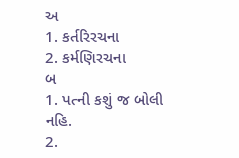અ
1. કર્તરિરચના
2. કર્મણિરચના
બ
1. પત્ની કશું જ બોલી નહિ.
2.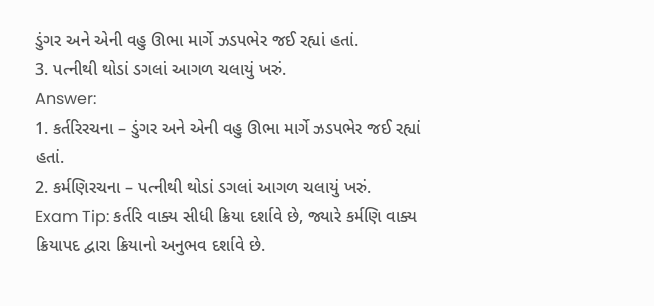ડુંગર અને એની વહુ ઊભા માર્ગે ઝડપભેર જઈ રહ્યાં હતાં.
3. પત્નીથી થોડાં ડગલાં આગળ ચલાયું ખરું.
Answer:
1. કર્તરિરચના – ડુંગર અને એની વહુ ઊભા માર્ગે ઝડપભેર જઈ રહ્યાં હતાં.
2. કર્મણિરચના – પત્નીથી થોડાં ડગલાં આગળ ચલાયું ખરું.
Exam Tip: કર્તરિ વાક્ય સીધી ક્રિયા દર્શાવે છે, જ્યારે કર્મણિ વાક્ય ક્રિયાપદ દ્વારા ક્રિયાનો અનુભવ દર્શાવે છે.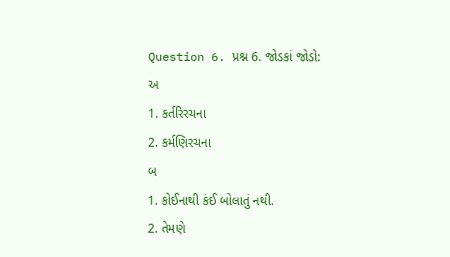Question 6. પ્રશ્ન 6. જોડકાં જોડો:
અ
1. કર્તરિરચના
2. કર્મણિરચના
બ
1. કોઈનાથી કંઈ બોલાતું નથી.
2. તેમણે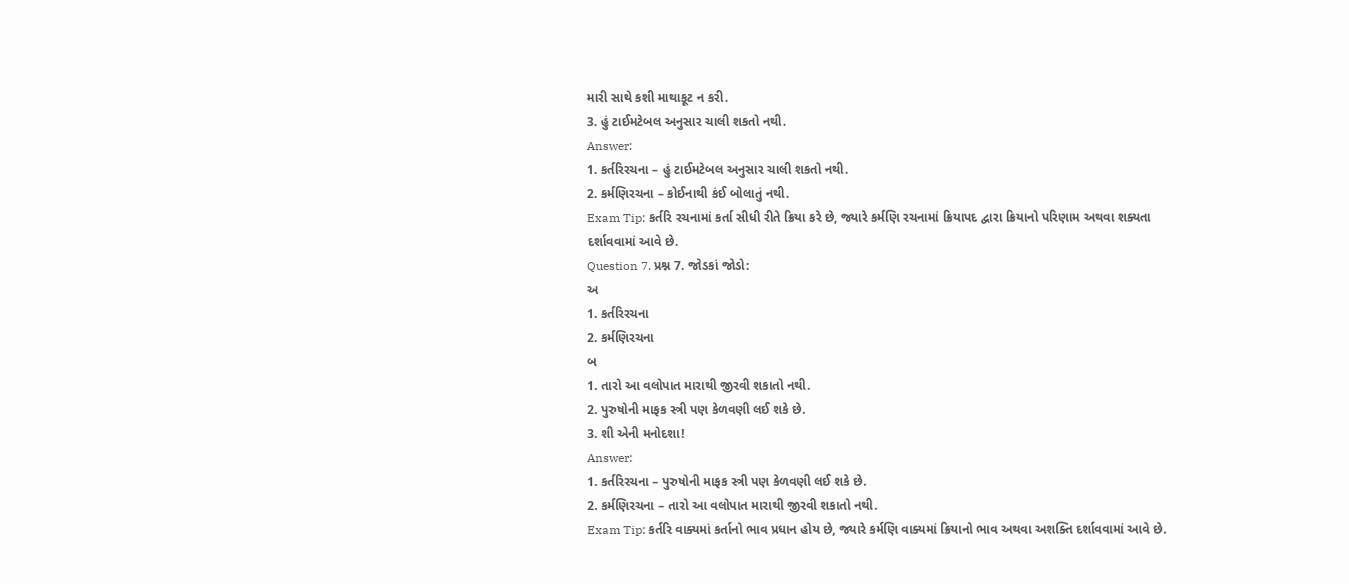મારી સાથે કશી માથાકૂટ ન કરી.
3. હું ટાઈમટેબલ અનુસાર ચાલી શકતો નથી.
Answer:
1. કર્તરિરચના – હું ટાઈમટેબલ અનુસાર ચાલી શકતો નથી.
2. કર્મણિરચના – કોઈનાથી કંઈ બોલાતું નથી.
Exam Tip: કર્તરિ રચનામાં કર્તા સીધી રીતે ક્રિયા કરે છે, જ્યારે કર્મણિ રચનામાં ક્રિયાપદ દ્વારા ક્રિયાનો પરિણામ અથવા શક્યતા દર્શાવવામાં આવે છે.
Question 7. પ્રશ્ન 7. જોડકાં જોડો:
અ
1. કર્તરિરચના
2. કર્મણિરચના
બ
1. તારો આ વલોપાત મારાથી જીરવી શકાતો નથી.
2. પુરુષોની માફક સ્ત્રી પણ કેળવણી લઈ શકે છે.
3. શી એની મનોદશા!
Answer:
1. કર્તરિરચના – પુરુષોની માફક સ્ત્રી પણ કેળવણી લઈ શકે છે.
2. કર્મણિરચના – તારો આ વલોપાત મારાથી જીરવી શકાતો નથી.
Exam Tip: કર્તરિ વાક્યમાં કર્તાનો ભાવ પ્રધાન હોય છે, જ્યારે કર્મણિ વાક્યમાં ક્રિયાનો ભાવ અથવા અશક્તિ દર્શાવવામાં આવે છે.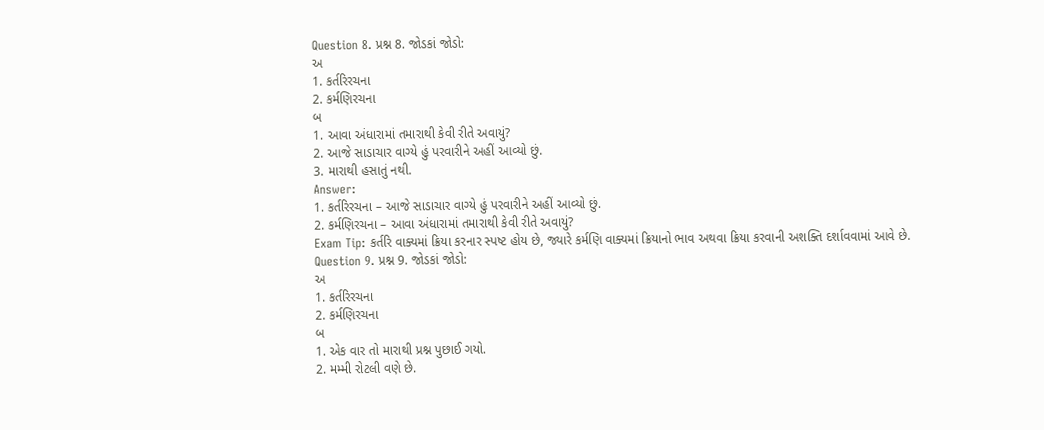Question 8. પ્રશ્ન 8. જોડકાં જોડો:
અ
1. કર્તરિરચના
2. કર્મણિરચના
બ
1. આવા અંધારામાં તમારાથી કેવી રીતે અવાયું?
2. આજે સાડાચાર વાગ્યે હું પરવારીને અહીં આવ્યો છું.
3. મારાથી હસાતું નથી.
Answer:
1. કર્તરિરચના – આજે સાડાચાર વાગ્યે હું પરવારીને અહીં આવ્યો છું.
2. કર્મણિરચના – આવા અંધારામાં તમારાથી કેવી રીતે અવાયું?
Exam Tip: કર્તરિ વાક્યમાં ક્રિયા કરનાર સ્પષ્ટ હોય છે, જ્યારે કર્મણિ વાક્યમાં ક્રિયાનો ભાવ અથવા ક્રિયા કરવાની અશક્તિ દર્શાવવામાં આવે છે.
Question 9. પ્રશ્ન 9. જોડકાં જોડો:
અ
1. કર્તરિરચના
2. કર્મણિરચના
બ
1. એક વાર તો મારાથી પ્રશ્ન પુછાઈ ગયો.
2. મમ્મી રોટલી વણે છે.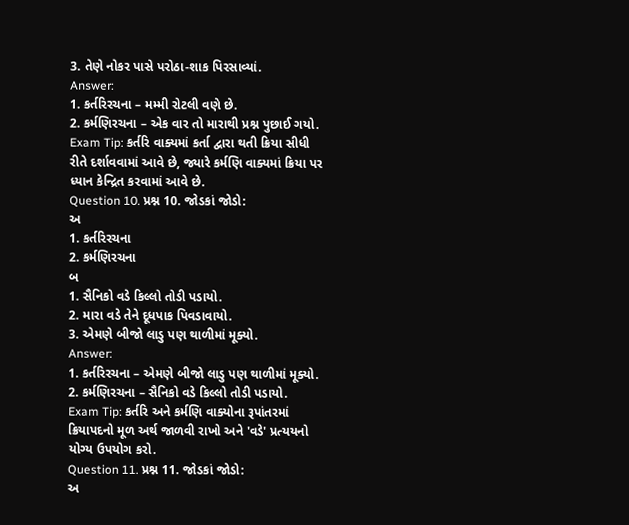3. તેણે નોકર પાસે પરોઠા-શાક પિરસાવ્યાં.
Answer:
1. કર્તરિરચના – મમ્મી રોટલી વણે છે.
2. કર્મણિરચના – એક વાર તો મારાથી પ્રશ્ન પુછાઈ ગયો.
Exam Tip: કર્તરિ વાક્યમાં કર્તા દ્વારા થતી ક્રિયા સીધી રીતે દર્શાવવામાં આવે છે, જ્યારે કર્મણિ વાક્યમાં ક્રિયા પર ધ્યાન કેન્દ્રિત કરવામાં આવે છે.
Question 10. પ્રશ્ન 10. જોડકાં જોડો:
અ
1. કર્તરિરચના
2. કર્મણિરચના
બ
1. સૈનિકો વડે કિલ્લો તોડી પડાયો.
2. મારા વડે તેને દૂધપાક પિવડાવાયો.
3. એમણે બીજો લાડુ પણ થાળીમાં મૂક્યો.
Answer:
1. કર્તરિરચના – એમણે બીજો લાડુ પણ થાળીમાં મૂક્યો.
2. કર્મણિરચના – સૈનિકો વડે કિલ્લો તોડી પડાયો.
Exam Tip: કર્તરિ અને કર્મણિ વાક્યોના રૂપાંતરમાં ક્રિયાપદનો મૂળ અર્થ જાળવી રાખો અને 'વડે' પ્રત્યયનો યોગ્ય ઉપયોગ કરો.
Question 11. પ્રશ્ન 11. જોડકાં જોડો:
અ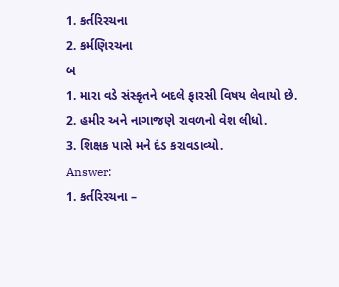1. કર્તરિરચના
2. કર્મણિરચના
બ
1. મારા વડે સંસ્કૃતને બદલે ફારસી વિષય લેવાયો છે.
2. હમીર અને નાગાજણે રાવળનો વેશ લીધો.
3. શિક્ષક પાસે મને દંડ કરાવડાવ્યો.
Answer:
1. કર્તરિરચના –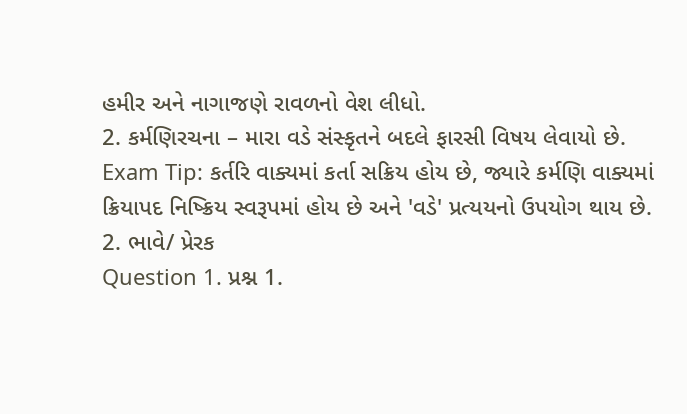હમીર અને નાગાજણે રાવળનો વેશ લીધો.
2. કર્મણિરચના – મારા વડે સંસ્કૃતને બદલે ફારસી વિષય લેવાયો છે.
Exam Tip: કર્તરિ વાક્યમાં કર્તા સક્રિય હોય છે, જ્યારે કર્મણિ વાક્યમાં ક્રિયાપદ નિષ્ક્રિય સ્વરૂપમાં હોય છે અને 'વડે' પ્રત્યયનો ઉપયોગ થાય છે.
2. ભાવે/ પ્રેરક
Question 1. પ્રશ્ન 1.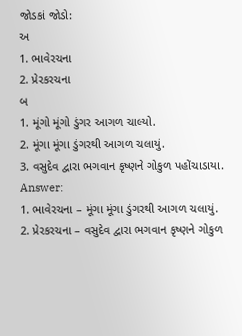જોડકાં જોડો:
અ
1. ભાવેરચના
2. પ્રેરકરચના
બ
1. મૂંગો મૂંગો ડુંગર આગળ ચાલ્યો.
2. મૂંગા મૂંગા ડુંગરથી આગળ ચલાયું.
3. વસુદેવ દ્વારા ભગવાન કૃષ્ણને ગોકુળ પહોંચાડાયા.
Answer:
1. ભાવેરચના – મૂંગા મૂંગા ડુંગરથી આગળ ચલાયું.
2. પ્રેરકરચના – વસુદેવ દ્વારા ભગવાન કૃષ્ણને ગોકુળ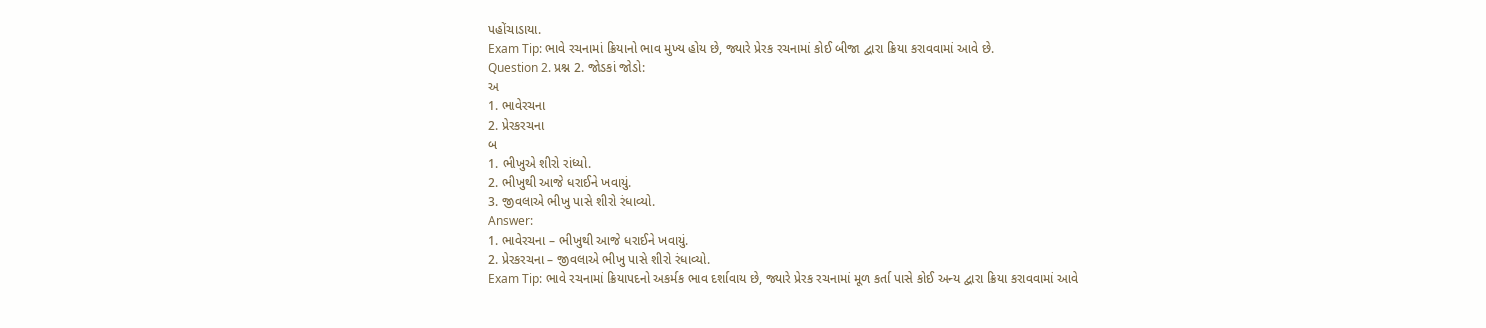પહોંચાડાયા.
Exam Tip: ભાવે રચનામાં ક્રિયાનો ભાવ મુખ્ય હોય છે, જ્યારે પ્રેરક રચનામાં કોઈ બીજા દ્વારા ક્રિયા કરાવવામાં આવે છે.
Question 2. પ્રશ્ન 2. જોડકાં જોડો:
અ
1. ભાવેરચના
2. પ્રેરકરચના
બ
1. ભીખુએ શીરો રાંધ્યો.
2. ભીખુથી આજે ધરાઈને ખવાયું.
3. જીવલાએ ભીખુ પાસે શીરો રંધાવ્યો.
Answer:
1. ભાવેરચના – ભીખુથી આજે ધરાઈને ખવાયું.
2. પ્રેરકરચના – જીવલાએ ભીખુ પાસે શીરો રંધાવ્યો.
Exam Tip: ભાવે રચનામાં ક્રિયાપદનો અકર્મક ભાવ દર્શાવાય છે, જ્યારે પ્રેરક રચનામાં મૂળ કર્તા પાસે કોઈ અન્ય દ્વારા ક્રિયા કરાવવામાં આવે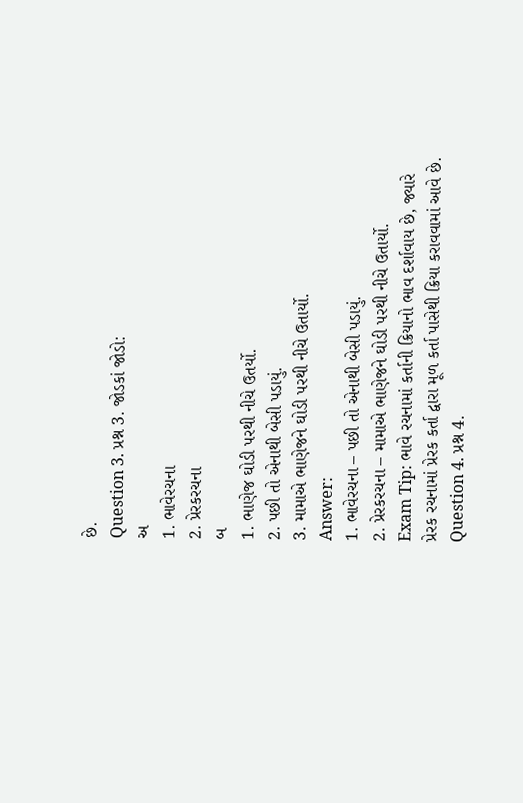છે.
Question 3. પ્રશ્ન 3. જોડકાં જોડો:
અ
1. ભાવેરચના
2. પ્રેરકરચના
બ
1. ભાણેજ ઘોડી પરથી નીચે ઉતર્યો.
2. પછી તો એનાથી બેસી પડાયું.
3. મામાએ ભાણેજને ઘોડી પરથી નીચે ઉતાર્યો.
Answer:
1. ભાવેરચના – પછી તો એનાથી બેસી પડાયું.
2. પ્રેરકરચના – મામાએ ભાણેજને ઘોડી પરથી નીચે ઉતાર્યો.
Exam Tip: ભાવે રચનામાં કર્તાની ક્રિયાનો ભાવ દર્શાવાય છે, જ્યારે પ્રેરક રચનામાં પ્રેરક કર્તા દ્વારા મૂળ કર્તા પાસેથી ક્રિયા કરાવવામાં આવે છે.
Question 4. પ્રશ્ન 4.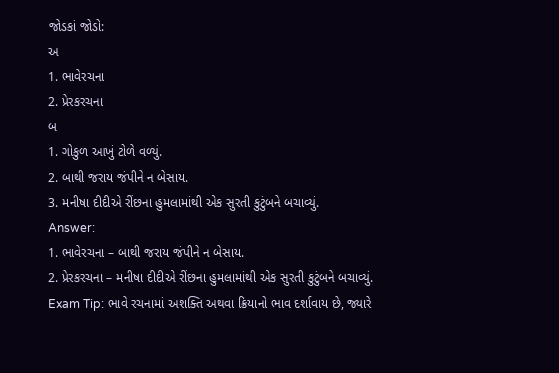જોડકાં જોડો:
અ
1. ભાવેરચના
2. પ્રેરકરચના
બ
1. ગોકુળ આખું ટોળે વળ્યું.
2. બાથી જરાય જંપીને ન બેસાય.
3. મનીષા દીદીએ રીંછના હુમલામાંથી એક સુરતી કુટુંબને બચાવ્યું.
Answer:
1. ભાવેરચના – બાથી જરાય જંપીને ન બેસાય.
2. પ્રેરકરચના – મનીષા દીદીએ રીંછના હુમલામાંથી એક સુરતી કુટુંબને બચાવ્યું.
Exam Tip: ભાવે રચનામાં અશક્તિ અથવા ક્રિયાનો ભાવ દર્શાવાય છે, જ્યારે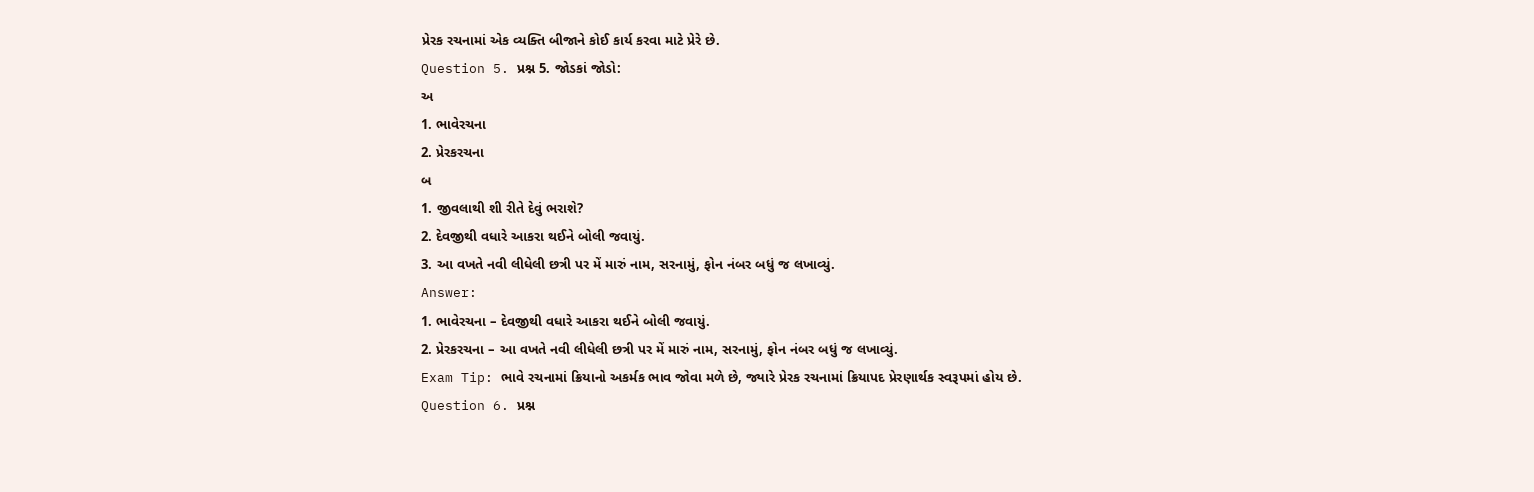પ્રેરક રચનામાં એક વ્યક્તિ બીજાને કોઈ કાર્ય કરવા માટે પ્રેરે છે.
Question 5. પ્રશ્ન 5. જોડકાં જોડો:
અ
1. ભાવેરચના
2. પ્રેરકરચના
બ
1. જીવલાથી શી રીતે દેવું ભરાશે?
2. દેવજીથી વધારે આકરા થઈને બોલી જવાયું.
3. આ વખતે નવી લીધેલી છત્રી પર મેં મારું નામ, સરનામું, ફોન નંબર બધું જ લખાવ્યું.
Answer:
1. ભાવેરચના – દેવજીથી વધારે આકરા થઈને બોલી જવાયું.
2. પ્રેરકરચના – આ વખતે નવી લીધેલી છત્રી પર મેં મારું નામ, સરનામું, ફોન નંબર બધું જ લખાવ્યું.
Exam Tip: ભાવે રચનામાં ક્રિયાનો અકર્મક ભાવ જોવા મળે છે, જ્યારે પ્રેરક રચનામાં ક્રિયાપદ પ્રેરણાર્થક સ્વરૂપમાં હોય છે.
Question 6. પ્રશ્ન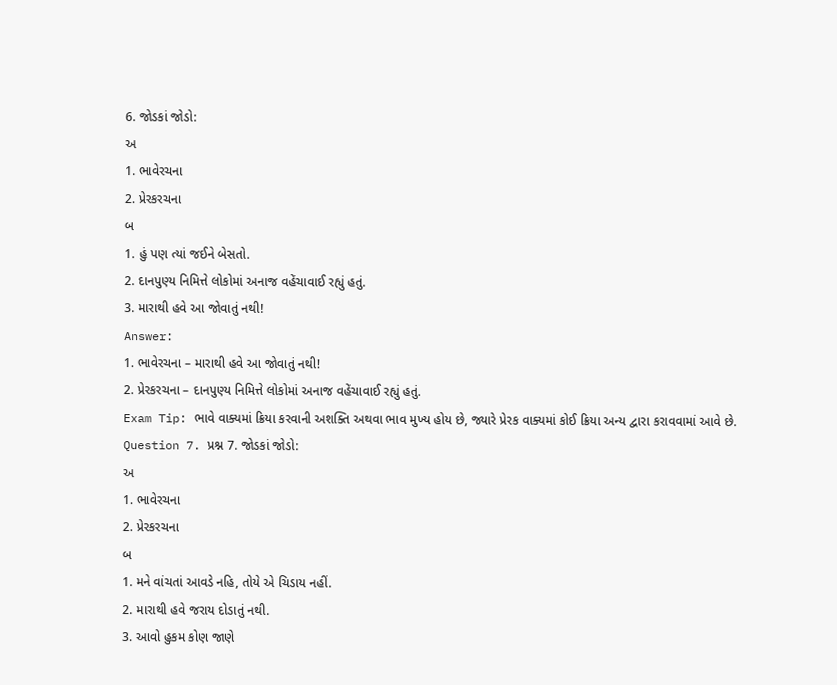6. જોડકાં જોડો:
અ
1. ભાવેરચના
2. પ્રેરકરચના
બ
1. હું પણ ત્યાં જઈને બેસતો.
2. દાનપુણ્ય નિમિત્તે લોકોમાં અનાજ વહેંચાવાઈ રહ્યું હતું.
3. મારાથી હવે આ જોવાતું નથી!
Answer:
1. ભાવેરચના – મારાથી હવે આ જોવાતું નથી!
2. પ્રેરકરચના – દાનપુણ્ય નિમિત્તે લોકોમાં અનાજ વહેંચાવાઈ રહ્યું હતું.
Exam Tip: ભાવે વાક્યમાં ક્રિયા કરવાની અશક્તિ અથવા ભાવ મુખ્ય હોય છે, જ્યારે પ્રેરક વાક્યમાં કોઈ ક્રિયા અન્ય દ્વારા કરાવવામાં આવે છે.
Question 7. પ્રશ્ન 7. જોડકાં જોડો:
અ
1. ભાવેરચના
2. પ્રેરકરચના
બ
1. મને વાંચતાં આવડે નહિ, તોયે એ ચિડાય નહીં.
2. મારાથી હવે જરાય દોડાતું નથી.
3. આવો હુકમ કોણ જાણે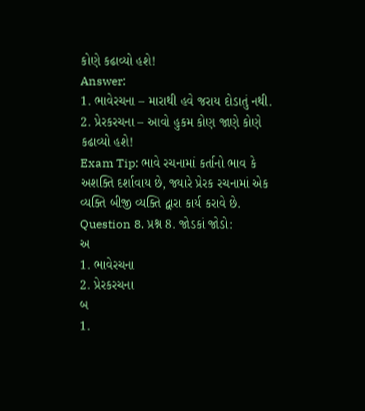કોણે કઢાવ્યો હશે!
Answer:
1. ભાવેરચના – મારાથી હવે જરાય દોડાતું નથી.
2. પ્રેરકરચના – આવો હુકમ કોણ જાણે કોણે કઢાવ્યો હશે!
Exam Tip: ભાવે રચનામાં કર્તાનો ભાવ કે અશક્તિ દર્શાવાય છે, જ્યારે પ્રેરક રચનામાં એક વ્યક્તિ બીજી વ્યક્તિ દ્વારા કાર્ય કરાવે છે.
Question 8. પ્રશ્ન 8. જોડકાં જોડો:
અ
1. ભાવેરચના
2. પ્રેરકરચના
બ
1.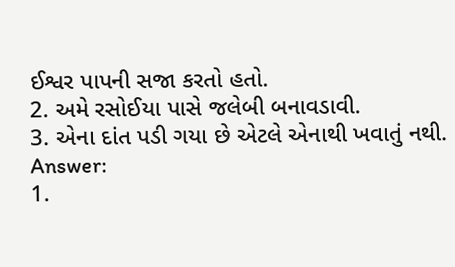ઈશ્વર પાપની સજા કરતો હતો.
2. અમે રસોઈયા પાસે જલેબી બનાવડાવી.
3. એના દાંત પડી ગયા છે એટલે એનાથી ખવાતું નથી.
Answer:
1.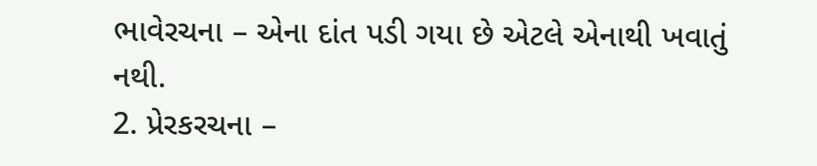ભાવેરચના – એના દાંત પડી ગયા છે એટલે એનાથી ખવાતું નથી.
2. પ્રેરકરચના –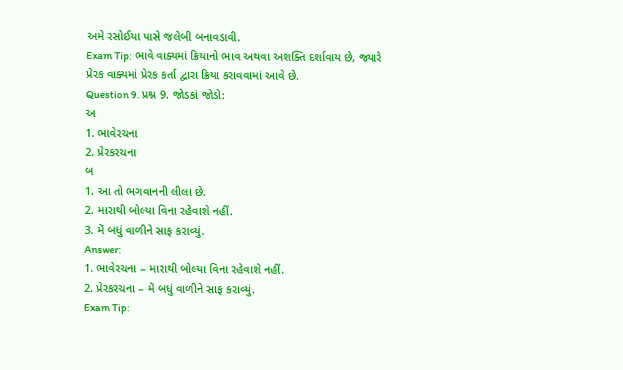અમે રસોઈયા પાસે જલેબી બનાવડાવી.
Exam Tip: ભાવે વાક્યમાં ક્રિયાનો ભાવ અથવા અશક્તિ દર્શાવાય છે, જ્યારે પ્રેરક વાક્યમાં પ્રેરક કર્તા દ્વારા ક્રિયા કરાવવામાં આવે છે.
Question 9. પ્રશ્ન 9. જોડકાં જોડો:
અ
1. ભાવેરચના
2. પ્રેરકરચના
બ
1. આ તો ભગવાનની લીલા છે.
2. મારાથી બોલ્યા વિના રહેવાશે નહીં.
3. મેં બધું વાળીને સાફ કરાવ્યું.
Answer:
1. ભાવેરચના – મારાથી બોલ્યા વિના રહેવાશે નહીં.
2. પ્રેરકરચના – મેં બધું વાળીને સાફ કરાવ્યું.
Exam Tip: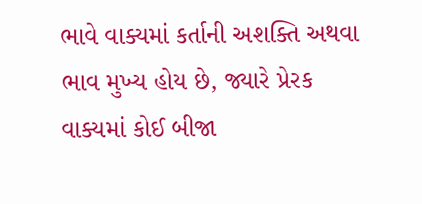ભાવે વાક્યમાં કર્તાની અશક્તિ અથવા ભાવ મુખ્ય હોય છે, જ્યારે પ્રેરક વાક્યમાં કોઈ બીજા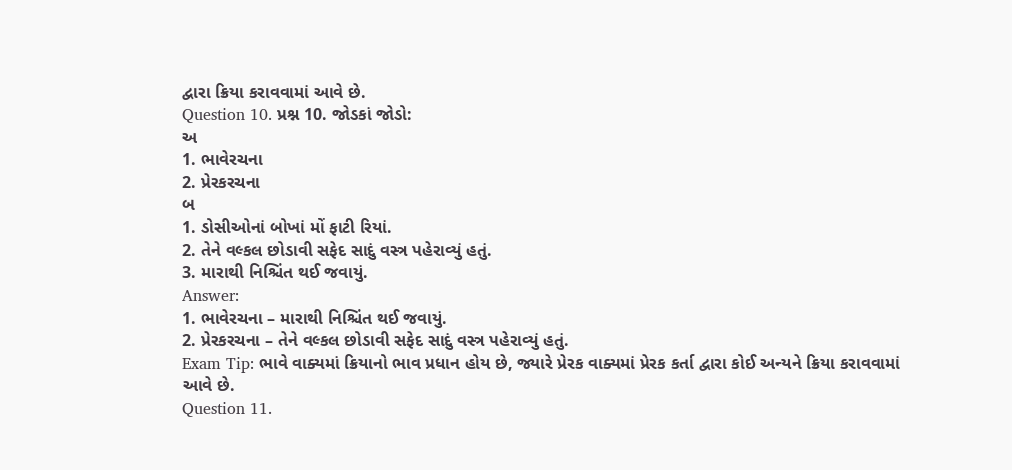દ્વારા ક્રિયા કરાવવામાં આવે છે.
Question 10. પ્રશ્ન 10. જોડકાં જોડો:
અ
1. ભાવેરચના
2. પ્રેરકરચના
બ
1. ડોસીઓનાં બોખાં મોં ફાટી રિયાં.
2. તેને વલ્કલ છોડાવી સફેદ સાદું વસ્ત્ર પહેરાવ્યું હતું.
3. મારાથી નિશ્ચિંત થઈ જવાયું.
Answer:
1. ભાવેરચના – મારાથી નિશ્ચિંત થઈ જવાયું.
2. પ્રેરકરચના – તેને વલ્કલ છોડાવી સફેદ સાદું વસ્ત્ર પહેરાવ્યું હતું.
Exam Tip: ભાવે વાક્યમાં ક્રિયાનો ભાવ પ્રધાન હોય છે, જ્યારે પ્રેરક વાક્યમાં પ્રેરક કર્તા દ્વારા કોઈ અન્યને ક્રિયા કરાવવામાં આવે છે.
Question 11.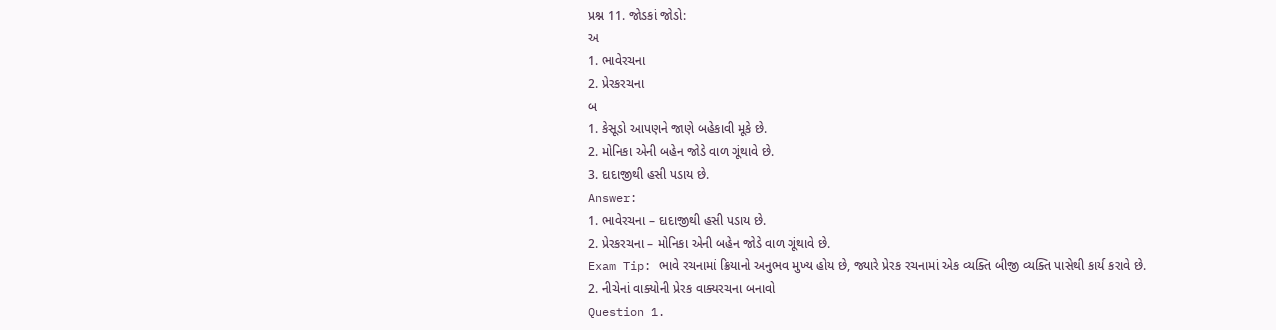પ્રશ્ન 11. જોડકાં જોડો:
અ
1. ભાવેરચના
2. પ્રેરકરચના
બ
1. કેસૂડો આપણને જાણે બહેકાવી મૂકે છે.
2. મોનિકા એની બહેન જોડે વાળ ગૂંથાવે છે.
3. દાદાજીથી હસી પડાય છે.
Answer:
1. ભાવેરચના – દાદાજીથી હસી પડાય છે.
2. પ્રેરકરચના – મોનિકા એની બહેન જોડે વાળ ગૂંથાવે છે.
Exam Tip: ભાવે રચનામાં ક્રિયાનો અનુભવ મુખ્ય હોય છે, જ્યારે પ્રેરક રચનામાં એક વ્યક્તિ બીજી વ્યક્તિ પાસેથી કાર્ય કરાવે છે.
2. નીચેનાં વાક્યોની પ્રેરક વાક્યરચના બનાવો
Question 1.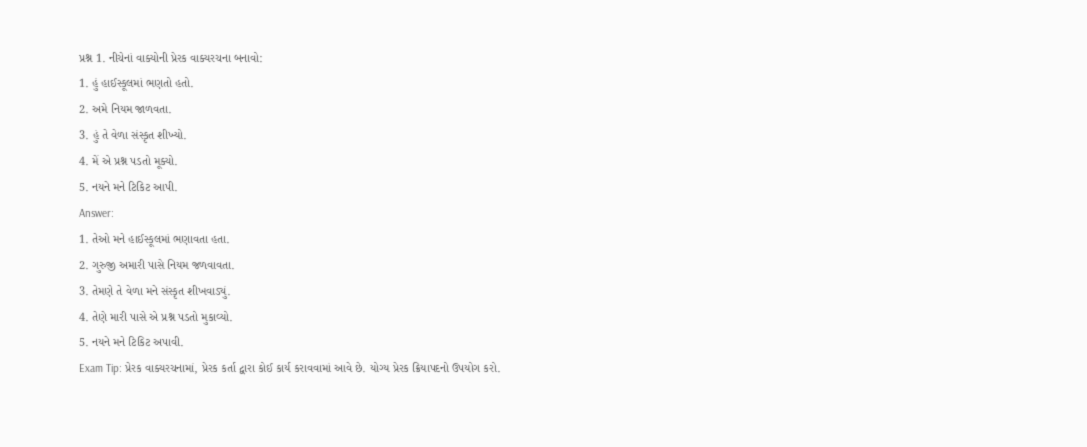પ્રશ્ન 1. નીચેનાં વાક્યોની પ્રેરક વાક્યરચના બનાવો:
1. હું હાઈસ્કૂલમાં ભણતો હતો.
2. અમે નિયમ જાળવતા.
3. હું તે વેળા સંસ્કૃત શીખ્યો.
4. મેં એ પ્રશ્ન પડતો મૂક્યો.
5. નયને મને ટિકિટ આપી.
Answer:
1. તેઓ મને હાઈસ્કૂલમાં ભણાવતા હતા.
2. ગુરુજી અમારી પાસે નિયમ જળવાવતા.
3. તેમણે તે વેળા મને સંસ્કૃત શીખવાડ્યું.
4. તેણે મારી પાસે એ પ્રશ્ન પડતો મુકાવ્યો.
5. નયને મને ટિકિટ અપાવી.
Exam Tip: પ્રેરક વાક્યરચનામાં, પ્રેરક કર્તા દ્વારા કોઈ કાર્ય કરાવવામાં આવે છે. યોગ્ય પ્રેરક ક્રિયાપદનો ઉપયોગ કરો.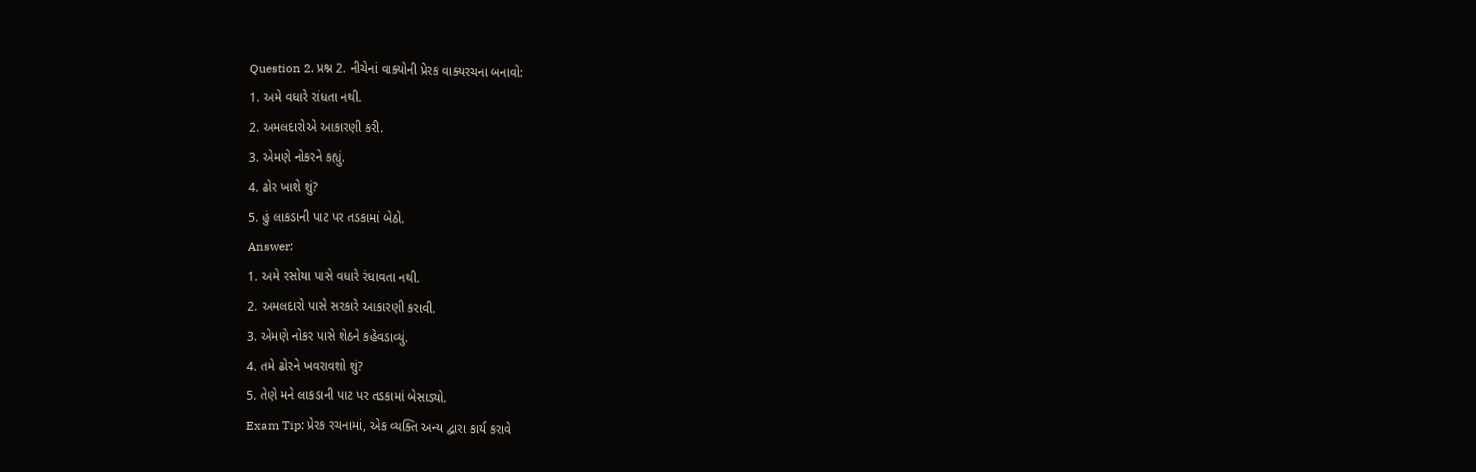Question 2. પ્રશ્ન 2. નીચેનાં વાક્યોની પ્રેરક વાક્યરચના બનાવો:
1. અમે વધારે રાંધતા નથી.
2. અમલદારોએ આકારણી કરી.
3. એમણે નોકરને કહ્યું.
4. ઢોર ખાશે શું?
5. હું લાકડાની પાટ પર તડકામાં બેઠો.
Answer:
1. અમે રસોયા પાસે વધારે રંધાવતા નથી.
2. અમલદારો પાસે સરકારે આકારણી કરાવી.
3. એમણે નોકર પાસે શેઠને કહેવડાવ્યું.
4. તમે ઢોરને ખવરાવશો શું?
5. તેણે મને લાકડાની પાટ પર તડકામાં બેસાડ્યો.
Exam Tip: પ્રેરક રચનામાં, એક વ્યક્તિ અન્ય દ્વારા કાર્ય કરાવે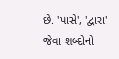છે. 'પાસે', 'દ્વારા' જેવા શબ્દોનો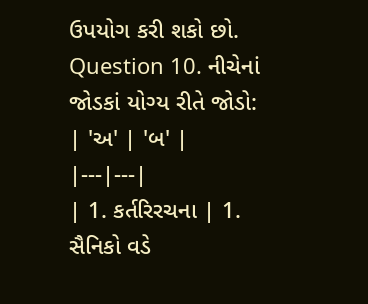ઉપયોગ કરી શકો છો.
Question 10. નીચેનાં જોડકાં યોગ્ય રીતે જોડો:
| 'અ' | 'બ' |
|---|---|
| 1. કર્તરિરચના | 1. સૈનિકો વડે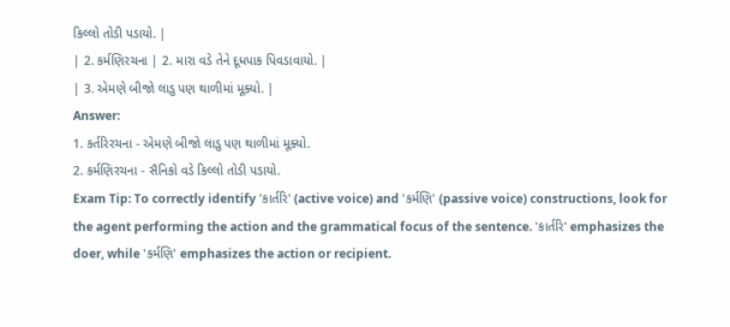કિલ્લો તોડી પડાયો. |
| 2. કર્મણિરચના | 2. મારા વડે તેને દૂધપાક પિવડાવાયો. |
| 3. એમણે બીજો લાડુ પણ થાળીમાં મૂક્યો. |
Answer:
1. કર્તરિરચના - એમણે બીજો લાડુ પણ થાળીમાં મૂક્યો.
2. કર્મણિરચના - સૈનિકો વડે કિલ્લો તોડી પડાયો.
Exam Tip: To correctly identify 'કાર્તરિ' (active voice) and 'કર્મણિ' (passive voice) constructions, look for the agent performing the action and the grammatical focus of the sentence. 'કાર્તરિ' emphasizes the doer, while 'કર્મણિ' emphasizes the action or recipient.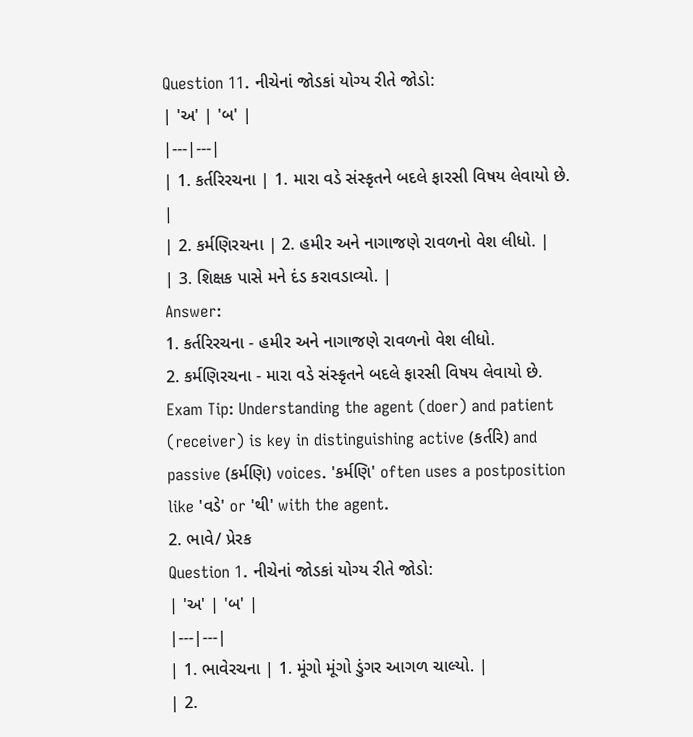Question 11. નીચેનાં જોડકાં યોગ્ય રીતે જોડો:
| 'અ' | 'બ' |
|---|---|
| 1. કર્તરિરચના | 1. મારા વડે સંસ્કૃતને બદલે ફારસી વિષય લેવાયો છે. |
| 2. કર્મણિરચના | 2. હમીર અને નાગાજણે રાવળનો વેશ લીધો. |
| 3. શિક્ષક પાસે મને દંડ કરાવડાવ્યો. |
Answer:
1. કર્તરિરચના - હમીર અને નાગાજણે રાવળનો વેશ લીધો.
2. કર્મણિરચના - મારા વડે સંસ્કૃતને બદલે ફારસી વિષય લેવાયો છે.
Exam Tip: Understanding the agent (doer) and patient (receiver) is key in distinguishing active (કર્તરિ) and passive (કર્મણિ) voices. 'કર્મણિ' often uses a postposition like 'વડે' or 'થી' with the agent.
2. ભાવે/ પ્રેરક
Question 1. નીચેનાં જોડકાં યોગ્ય રીતે જોડો:
| 'અ' | 'બ' |
|---|---|
| 1. ભાવેરચના | 1. મૂંગો મૂંગો ડુંગર આગળ ચાલ્યો. |
| 2.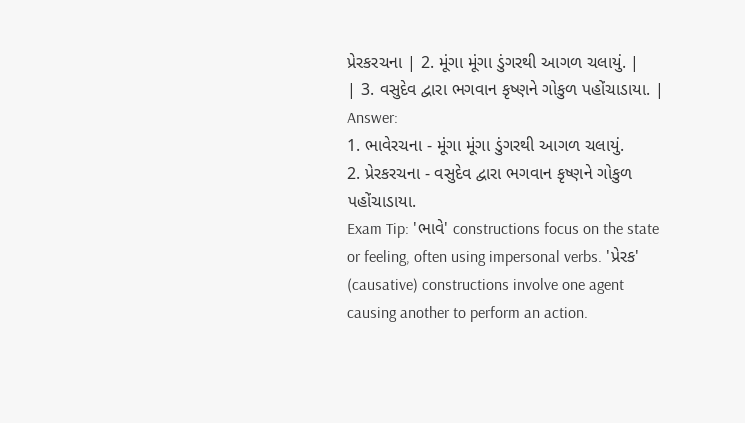પ્રેરકરચના | 2. મૂંગા મૂંગા ડુંગરથી આગળ ચલાયું. |
| 3. વસુદેવ દ્વારા ભગવાન કૃષ્ણને ગોકુળ પહોંચાડાયા. |
Answer:
1. ભાવેરચના - મૂંગા મૂંગા ડુંગરથી આગળ ચલાયું.
2. પ્રેરકરચના - વસુદેવ દ્વારા ભગવાન કૃષ્ણને ગોકુળ પહોંચાડાયા.
Exam Tip: 'ભાવે' constructions focus on the state or feeling, often using impersonal verbs. 'પ્રેરક' (causative) constructions involve one agent causing another to perform an action.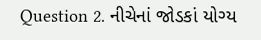Question 2. નીચેનાં જોડકાં યોગ્ય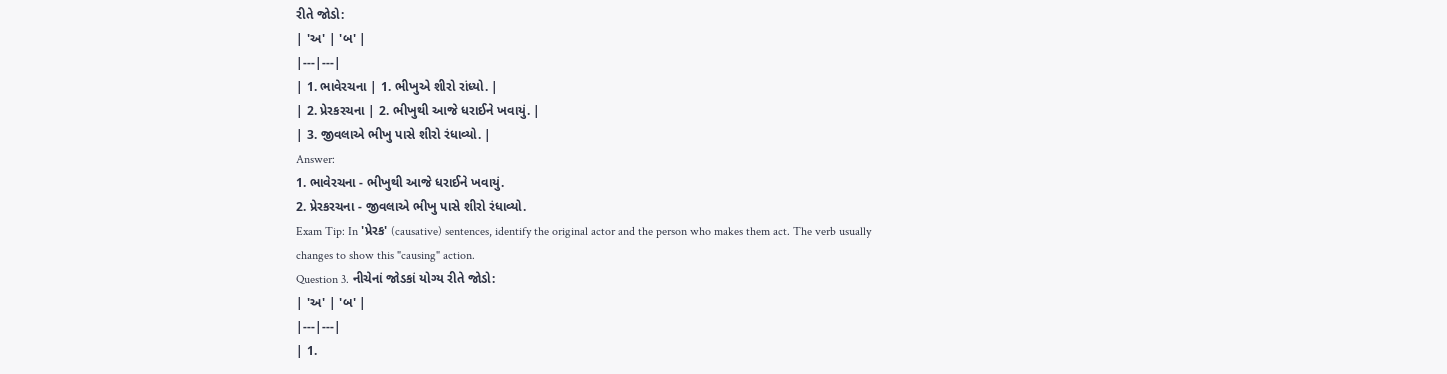રીતે જોડો:
| 'અ' | 'બ' |
|---|---|
| 1. ભાવેરચના | 1. ભીખુએ શીરો રાંધ્યો. |
| 2. પ્રેરકરચના | 2. ભીખુથી આજે ધરાઈને ખવાયું. |
| 3. જીવલાએ ભીખુ પાસે શીરો રંધાવ્યો. |
Answer:
1. ભાવેરચના - ભીખુથી આજે ધરાઈને ખવાયું.
2. પ્રેરકરચના - જીવલાએ ભીખુ પાસે શીરો રંધાવ્યો.
Exam Tip: In 'પ્રેરક' (causative) sentences, identify the original actor and the person who makes them act. The verb usually changes to show this "causing" action.
Question 3. નીચેનાં જોડકાં યોગ્ય રીતે જોડો:
| 'અ' | 'બ' |
|---|---|
| 1.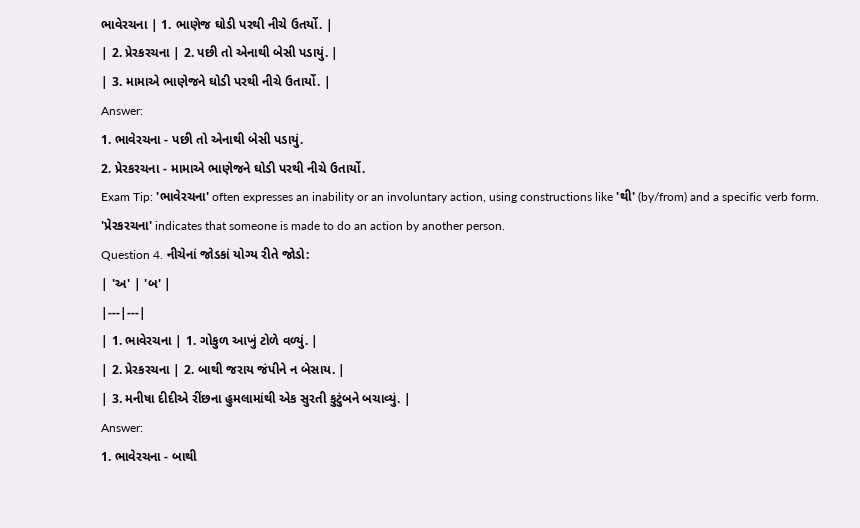ભાવેરચના | 1. ભાણેજ ઘોડી પરથી નીચે ઉતર્યો. |
| 2. પ્રેરકરચના | 2. પછી તો એનાથી બેસી પડાયું. |
| 3. મામાએ ભાણેજને ઘોડી પરથી નીચે ઉતાર્યો. |
Answer:
1. ભાવેરચના - પછી તો એનાથી બેસી પડાયું.
2. પ્રેરકરચના - મામાએ ભાણેજને ઘોડી પરથી નીચે ઉતાર્યો.
Exam Tip: 'ભાવેરચના' often expresses an inability or an involuntary action, using constructions like 'થી' (by/from) and a specific verb form. 'પ્રેરકરચના' indicates that someone is made to do an action by another person.
Question 4. નીચેનાં જોડકાં યોગ્ય રીતે જોડો:
| 'અ' | 'બ' |
|---|---|
| 1. ભાવેરચના | 1. ગોકુળ આખું ટોળે વળ્યું. |
| 2. પ્રેરકરચના | 2. બાથી જરાય જંપીને ન બેસાય. |
| 3. મનીષા દીદીએ રીંછના હુમલામાંથી એક સુરતી કુટુંબને બચાવ્યું. |
Answer:
1. ભાવેરચના - બાથી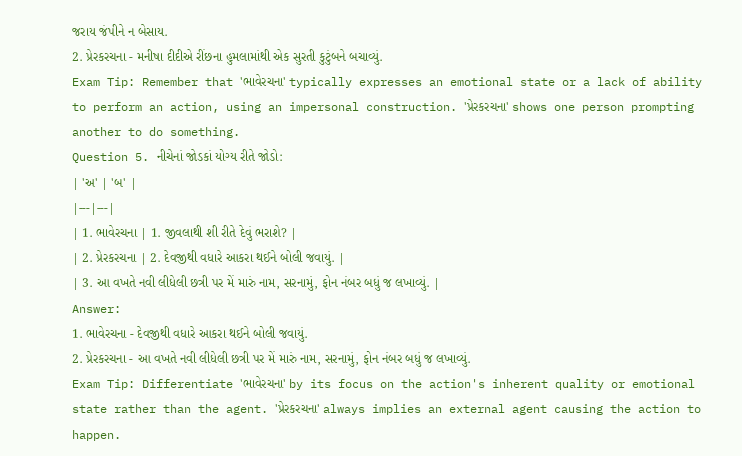જરાય જંપીને ન બેસાય.
2. પ્રેરકરચના - મનીષા દીદીએ રીંછના હુમલામાંથી એક સુરતી કુટુંબને બચાવ્યું.
Exam Tip: Remember that 'ભાવેરચના' typically expresses an emotional state or a lack of ability to perform an action, using an impersonal construction. 'પ્રેરકરચના' shows one person prompting another to do something.
Question 5. નીચેનાં જોડકાં યોગ્ય રીતે જોડો:
| 'અ' | 'બ' |
|---|---|
| 1. ભાવેરચના | 1. જીવલાથી શી રીતે દેવું ભરાશે? |
| 2. પ્રેરકરચના | 2. દેવજીથી વધારે આકરા થઈને બોલી જવાયું. |
| 3. આ વખતે નવી લીધેલી છત્રી પર મેં મારું નામ, સરનામું, ફોન નંબર બધું જ લખાવ્યું. |
Answer:
1. ભાવેરચના - દેવજીથી વધારે આકરા થઈને બોલી જવાયું.
2. પ્રેરકરચના - આ વખતે નવી લીધેલી છત્રી પર મેં મારું નામ, સરનામું, ફોન નંબર બધું જ લખાવ્યું.
Exam Tip: Differentiate 'ભાવેરચના' by its focus on the action's inherent quality or emotional state rather than the agent. 'પ્રેરકરચના' always implies an external agent causing the action to happen.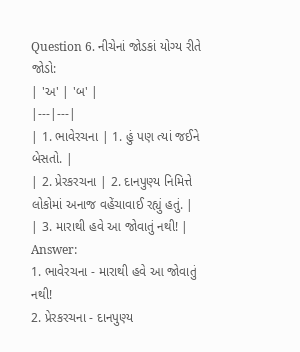Question 6. નીચેનાં જોડકાં યોગ્ય રીતે જોડો:
| 'અ' | 'બ' |
|---|---|
| 1. ભાવેરચના | 1. હું પણ ત્યાં જઈને બેસતો. |
| 2. પ્રેરકરચના | 2. દાનપુણ્ય નિમિત્તે લોકોમાં અનાજ વહેંચાવાઈ રહ્યું હતું. |
| 3. મારાથી હવે આ જોવાતું નથી! |
Answer:
1. ભાવેરચના - મારાથી હવે આ જોવાતું નથી!
2. પ્રેરકરચના - દાનપુણ્ય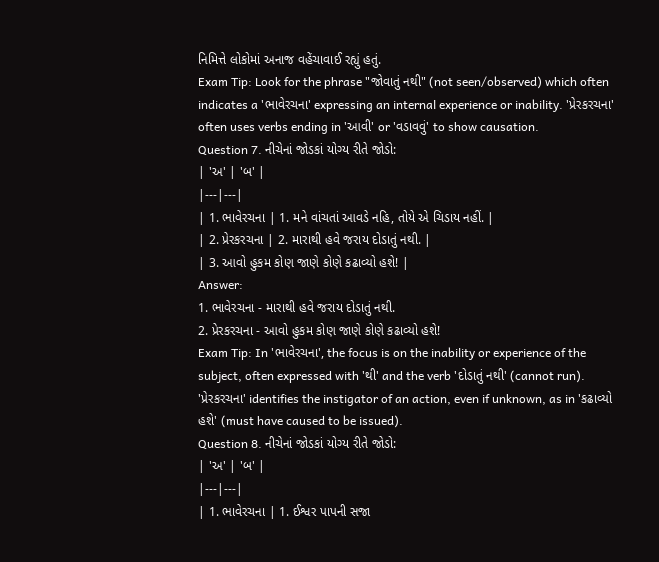નિમિત્તે લોકોમાં અનાજ વહેંચાવાઈ રહ્યું હતું.
Exam Tip: Look for the phrase "જોવાતું નથી" (not seen/observed) which often indicates a 'ભાવેરચના' expressing an internal experience or inability. 'પ્રેરકરચના' often uses verbs ending in 'આવી' or 'વડાવવું' to show causation.
Question 7. નીચેનાં જોડકાં યોગ્ય રીતે જોડો:
| 'અ' | 'બ' |
|---|---|
| 1. ભાવેરચના | 1. મને વાંચતાં આવડે નહિ, તોયે એ ચિડાય નહીં. |
| 2. પ્રેરકરચના | 2. મારાથી હવે જરાય દોડાતું નથી. |
| 3. આવો હુકમ કોણ જાણે કોણે કઢાવ્યો હશે! |
Answer:
1. ભાવેરચના - મારાથી હવે જરાય દોડાતું નથી.
2. પ્રેરકરચના - આવો હુકમ કોણ જાણે કોણે કઢાવ્યો હશે!
Exam Tip: In 'ભાવેરચના', the focus is on the inability or experience of the subject, often expressed with 'થી' and the verb 'દોડાતું નથી' (cannot run). 'પ્રેરકરચના' identifies the instigator of an action, even if unknown, as in 'કઢાવ્યો હશે' (must have caused to be issued).
Question 8. નીચેનાં જોડકાં યોગ્ય રીતે જોડો:
| 'અ' | 'બ' |
|---|---|
| 1. ભાવેરચના | 1. ઈશ્વર પાપની સજા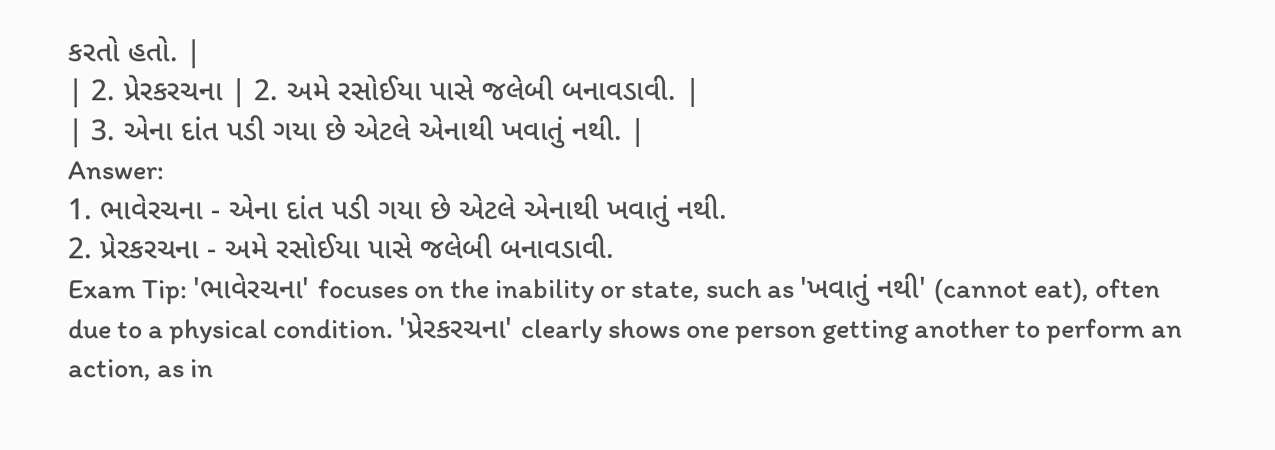કરતો હતો. |
| 2. પ્રેરકરચના | 2. અમે રસોઈયા પાસે જલેબી બનાવડાવી. |
| 3. એના દાંત પડી ગયા છે એટલે એનાથી ખવાતું નથી. |
Answer:
1. ભાવેરચના - એના દાંત પડી ગયા છે એટલે એનાથી ખવાતું નથી.
2. પ્રેરકરચના - અમે રસોઈયા પાસે જલેબી બનાવડાવી.
Exam Tip: 'ભાવેરચના' focuses on the inability or state, such as 'ખવાતું નથી' (cannot eat), often due to a physical condition. 'પ્રેરકરચના' clearly shows one person getting another to perform an action, as in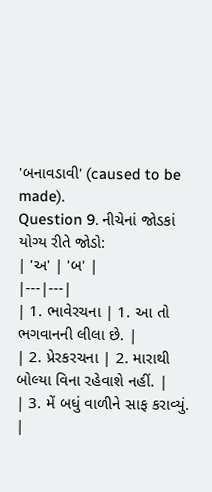'બનાવડાવી' (caused to be made).
Question 9. નીચેનાં જોડકાં યોગ્ય રીતે જોડો:
| 'અ' | 'બ' |
|---|---|
| 1. ભાવેરચના | 1. આ તો ભગવાનની લીલા છે. |
| 2. પ્રેરકરચના | 2. મારાથી બોલ્યા વિના રહેવાશે નહીં. |
| 3. મેં બધું વાળીને સાફ કરાવ્યું. |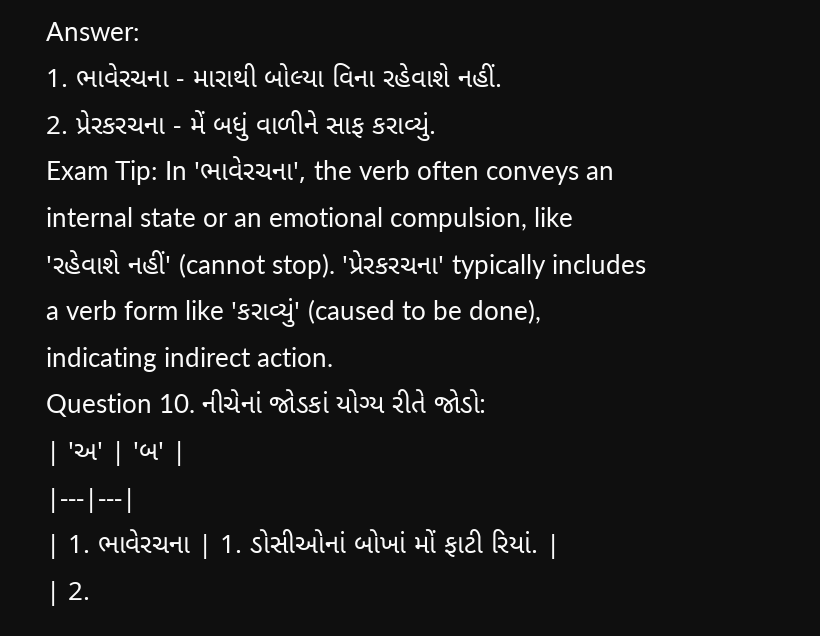Answer:
1. ભાવેરચના - મારાથી બોલ્યા વિના રહેવાશે નહીં.
2. પ્રેરકરચના - મેં બધું વાળીને સાફ કરાવ્યું.
Exam Tip: In 'ભાવેરચના', the verb often conveys an internal state or an emotional compulsion, like 'રહેવાશે નહીં' (cannot stop). 'પ્રેરકરચના' typically includes a verb form like 'કરાવ્યું' (caused to be done), indicating indirect action.
Question 10. નીચેનાં જોડકાં યોગ્ય રીતે જોડો:
| 'અ' | 'બ' |
|---|---|
| 1. ભાવેરચના | 1. ડોસીઓનાં બોખાં મોં ફાટી રિયાં. |
| 2.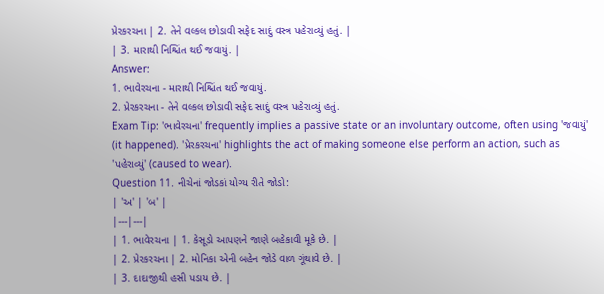પ્રેરકરચના | 2. તેને વલ્કલ છોડાવી સફેદ સાદું વસ્ત્ર પહેરાવ્યું હતું. |
| 3. મારાથી નિશ્ચિંત થઈ જવાયું. |
Answer:
1. ભાવેરચના - મારાથી નિશ્ચિંત થઈ જવાયું.
2. પ્રેરકરચના - તેને વલ્કલ છોડાવી સફેદ સાદું વસ્ત્ર પહેરાવ્યું હતું.
Exam Tip: 'ભાવેરચના' frequently implies a passive state or an involuntary outcome, often using 'જવાયું' (it happened). 'પ્રેરકરચના' highlights the act of making someone else perform an action, such as 'પહેરાવ્યું' (caused to wear).
Question 11. નીચેનાં જોડકાં યોગ્ય રીતે જોડો:
| 'અ' | 'બ' |
|---|---|
| 1. ભાવેરચના | 1. કેસૂડો આપણને જાણે બહેકાવી મૂકે છે. |
| 2. પ્રેરકરચના | 2. મોનિકા એની બહેન જોડે વાળ ગૂંથાવે છે. |
| 3. દાદાજીથી હસી પડાય છે. |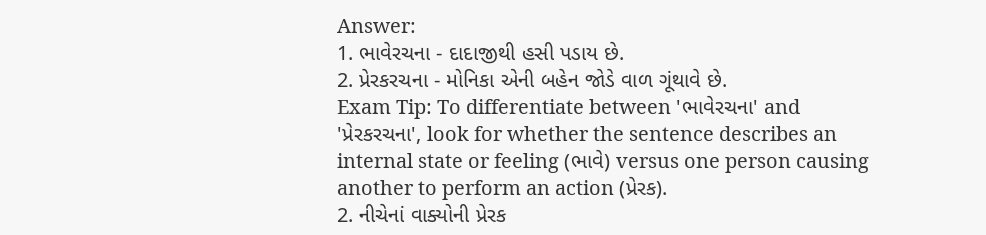Answer:
1. ભાવેરચના - દાદાજીથી હસી પડાય છે.
2. પ્રેરકરચના - મોનિકા એની બહેન જોડે વાળ ગૂંથાવે છે.
Exam Tip: To differentiate between 'ભાવેરચના' and 'પ્રેરકરચના', look for whether the sentence describes an internal state or feeling (ભાવે) versus one person causing another to perform an action (પ્રેરક).
2. નીચેનાં વાક્યોની પ્રેરક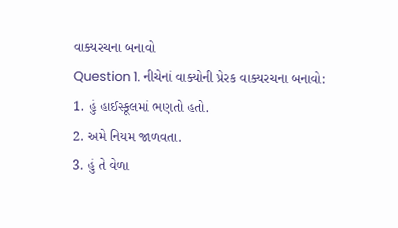વાક્યરચના બનાવો
Question 1. નીચેનાં વાક્યોની પ્રેરક વાક્યરચના બનાવો:
1. હું હાઈસ્કૂલમાં ભણતો હતો.
2. અમે નિયમ જાળવતા.
3. હું તે વેળા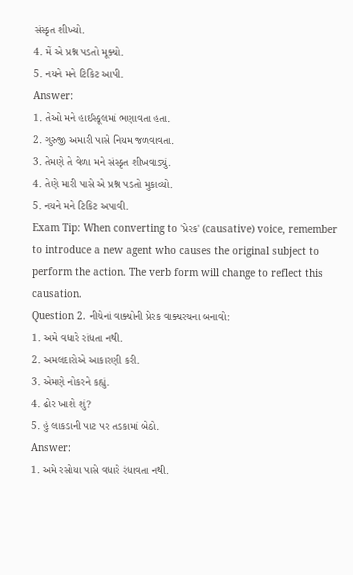સંસ્કૃત શીખ્યો.
4. મેં એ પ્રશ્ન પડતો મૂક્યો.
5. નયને મને ટિકિટ આપી.
Answer:
1. તેઓ મને હાઈસ્કૂલમાં ભણાવતા હતા.
2. ગુરુજી અમારી પાસે નિયમ જળવાવતા.
3. તેમણે તે વેળા મને સંસ્કૃત શીખવાડ્યું.
4. તેણે મારી પાસે એ પ્રશ્ન પડતો મુકાવ્યો.
5. નયને મને ટિકિટ અપાવી.
Exam Tip: When converting to 'પ્રેરક' (causative) voice, remember to introduce a new agent who causes the original subject to perform the action. The verb form will change to reflect this causation.
Question 2. નીચેનાં વાક્યોની પ્રેરક વાક્યરચના બનાવો:
1. અમે વધારે રાંધતા નથી.
2. અમલદારોએ આકારણી કરી.
3. એમણે નોકરને કહ્યું.
4. ઢોર ખાશે શું?
5. હું લાકડાની પાટ પર તડકામાં બેઠો.
Answer:
1. અમે રસોયા પાસે વધારે રંધાવતા નથી.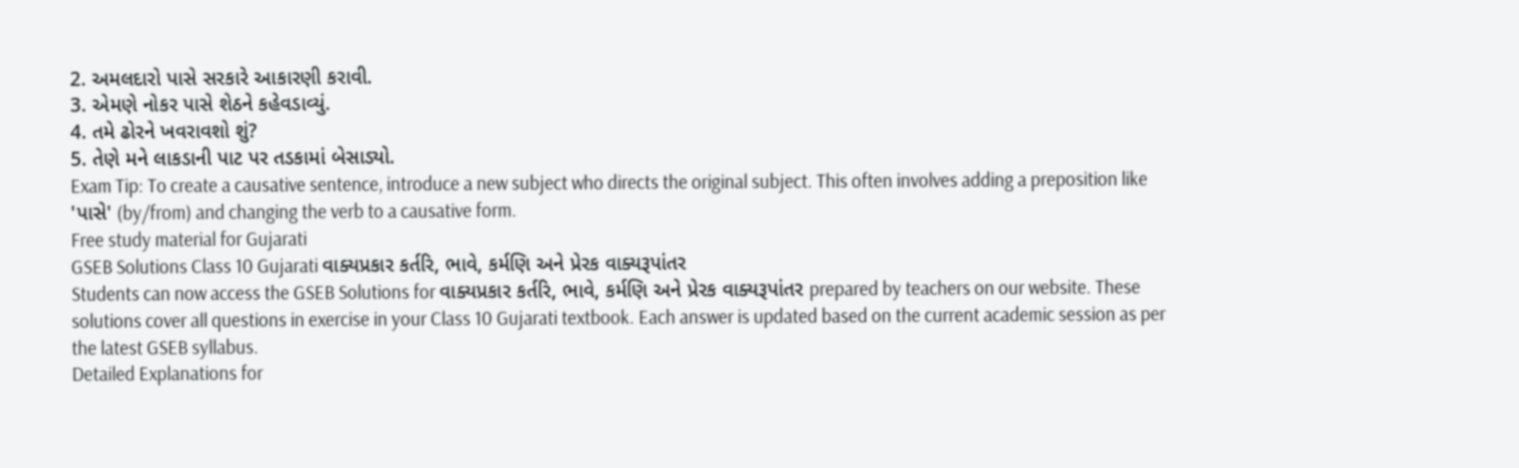2. અમલદારો પાસે સરકારે આકારણી કરાવી.
3. એમણે નોકર પાસે શેઠને કહેવડાવ્યું.
4. તમે ઢોરને ખવરાવશો શું?
5. તેણે મને લાકડાની પાટ પર તડકામાં બેસાડ્યો.
Exam Tip: To create a causative sentence, introduce a new subject who directs the original subject. This often involves adding a preposition like 'પાસે' (by/from) and changing the verb to a causative form.
Free study material for Gujarati
GSEB Solutions Class 10 Gujarati વાક્યપ્રકાર કર્તરિ, ભાવે, કર્મણિ અને પ્રેરક વાક્યરૂપાંતર
Students can now access the GSEB Solutions for વાક્યપ્રકાર કર્તરિ, ભાવે, કર્મણિ અને પ્રેરક વાક્યરૂપાંતર prepared by teachers on our website. These solutions cover all questions in exercise in your Class 10 Gujarati textbook. Each answer is updated based on the current academic session as per the latest GSEB syllabus.
Detailed Explanations for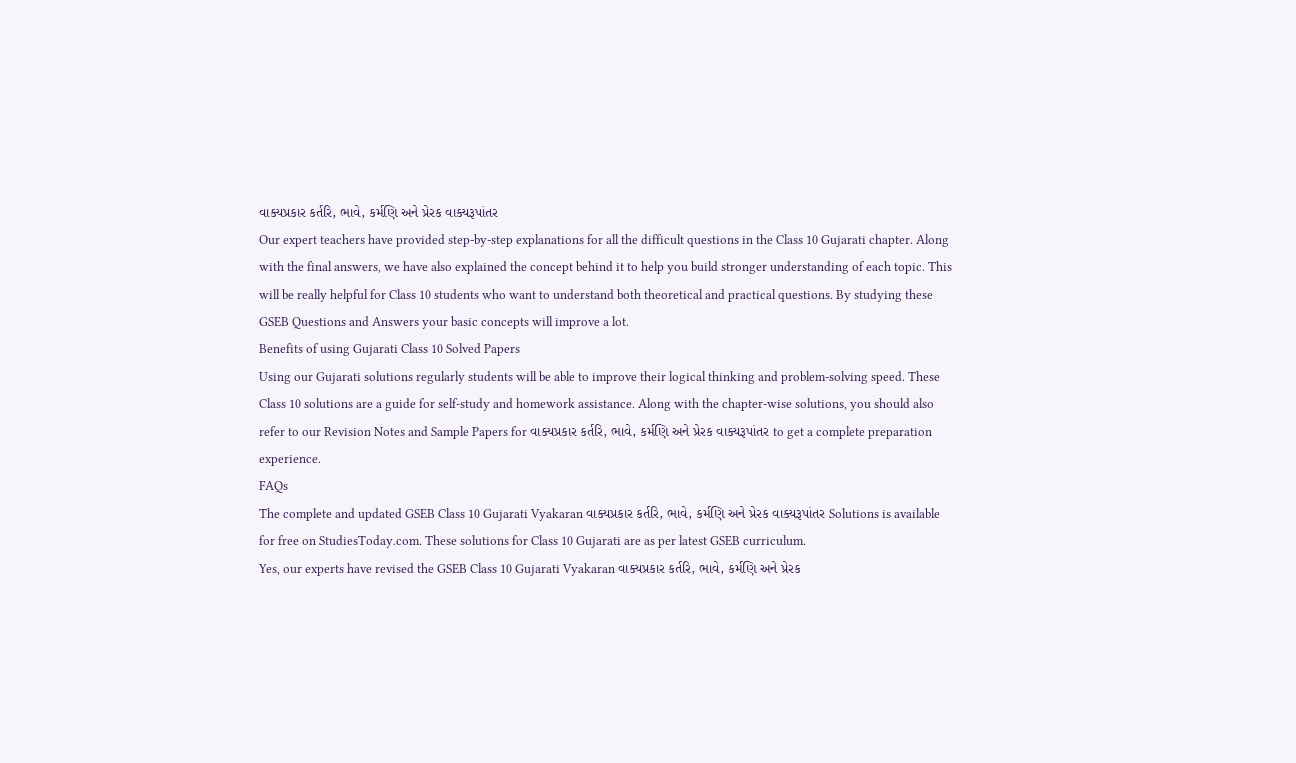વાક્યપ્રકાર કર્તરિ, ભાવે, કર્મણિ અને પ્રેરક વાક્યરૂપાંતર
Our expert teachers have provided step-by-step explanations for all the difficult questions in the Class 10 Gujarati chapter. Along with the final answers, we have also explained the concept behind it to help you build stronger understanding of each topic. This will be really helpful for Class 10 students who want to understand both theoretical and practical questions. By studying these GSEB Questions and Answers your basic concepts will improve a lot.
Benefits of using Gujarati Class 10 Solved Papers
Using our Gujarati solutions regularly students will be able to improve their logical thinking and problem-solving speed. These Class 10 solutions are a guide for self-study and homework assistance. Along with the chapter-wise solutions, you should also refer to our Revision Notes and Sample Papers for વાક્યપ્રકાર કર્તરિ, ભાવે, કર્મણિ અને પ્રેરક વાક્યરૂપાંતર to get a complete preparation experience.
FAQs
The complete and updated GSEB Class 10 Gujarati Vyakaran વાક્યપ્રકાર કર્તરિ, ભાવે, કર્મણિ અને પ્રેરક વાક્યરૂપાંતર Solutions is available for free on StudiesToday.com. These solutions for Class 10 Gujarati are as per latest GSEB curriculum.
Yes, our experts have revised the GSEB Class 10 Gujarati Vyakaran વાક્યપ્રકાર કર્તરિ, ભાવે, કર્મણિ અને પ્રેરક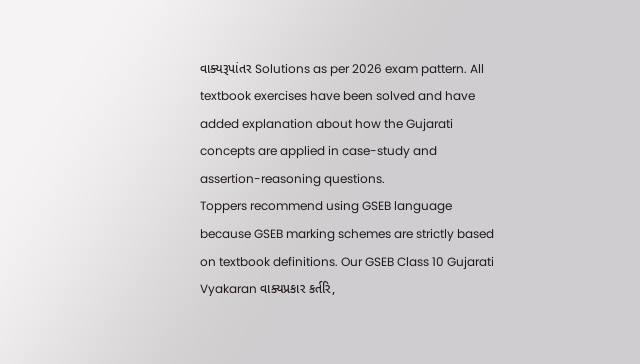વાક્યરૂપાંતર Solutions as per 2026 exam pattern. All textbook exercises have been solved and have added explanation about how the Gujarati concepts are applied in case-study and assertion-reasoning questions.
Toppers recommend using GSEB language because GSEB marking schemes are strictly based on textbook definitions. Our GSEB Class 10 Gujarati Vyakaran વાક્યપ્રકાર કર્તરિ,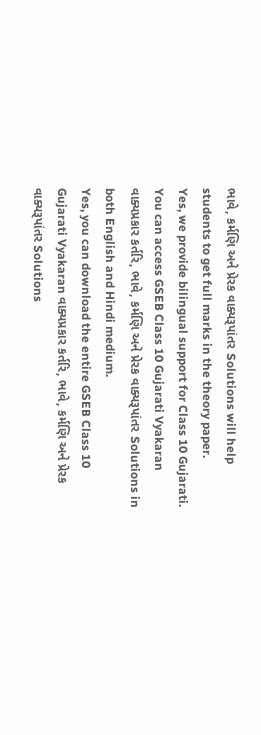ભાવે, કર્મણિ અને પ્રેરક વાક્યરૂપાંતર Solutions will help students to get full marks in the theory paper.
Yes, we provide bilingual support for Class 10 Gujarati. You can access GSEB Class 10 Gujarati Vyakaran વાક્યપ્રકાર કર્તરિ, ભાવે, કર્મણિ અને પ્રેરક વાક્યરૂપાંતર Solutions in both English and Hindi medium.
Yes, you can download the entire GSEB Class 10 Gujarati Vyakaran વાક્યપ્રકાર કર્તરિ, ભાવે, કર્મણિ અને પ્રેરક વાક્યરૂપાંતર Solutions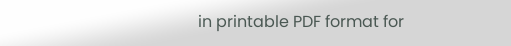in printable PDF format for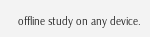offline study on any device.